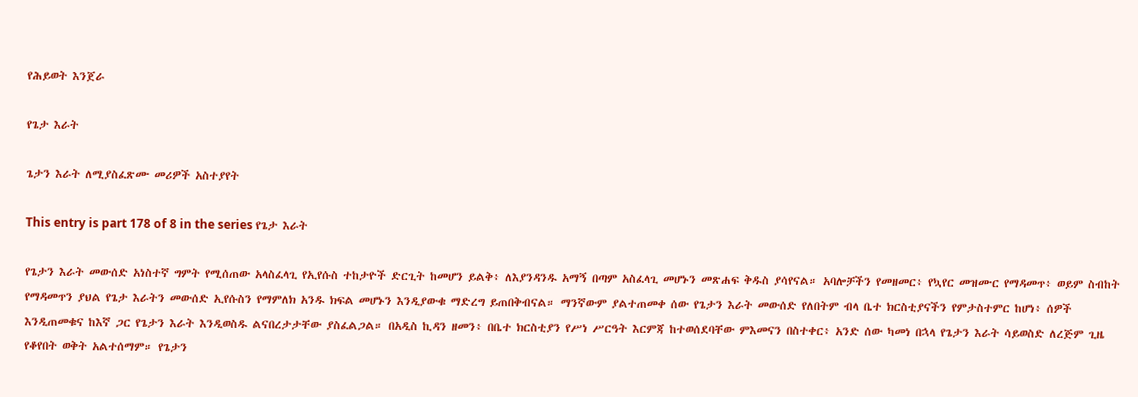የሕይወት እንጀራ

የጌታ እራት

ጌታን እራት ለሚያስፈጽሙ መሪዎች አስተያየት

This entry is part 178 of 8 in the series የጌታ እራት

የጌታን እራት መውሰድ አነስተኛ ግምት የሚሰጠው አላስፈላጊ የኢየሱስ ተከታዮች ድርጊት ከመሆን ይልቅ፥ ለእያንዳንዱ አማኝ በጣም አስፈላጊ መሆኑን መጽሐፍ ቅዱስ ያሳየናል። አባሎቻችን የመዘመር፥ የኳየር መዝሙር የማዳመጥ፥ ወይም ስብከት የማዳመጥን ያህል የጌታ እራትን መውሰድ ኢየሱስን የማምለክ አንዱ ክፍል መሆኑን እንዲያውቁ ማድረግ ይጠበቅብናል። ማንኛውም ያልተጠመቀ ሰው የጌታን እራት መውሰድ የለበትም ብላ ቤተ ክርስቲያናችን የምታስተምር ከሆነ፥ ሰዎች እንዲጠመቁና ከእኛ ጋር የጌታን እራት እንዲወስዱ ልናበረታታቸው ያስፈልጋል። በአዲስ ኪዳን ዘመን፥ በቤተ ክርስቲያን የሥነ ሥርዓት እርምጃ ከተወሰደባቸው ምእመናን በስተቀር፥ አንድ ሰው ካመነ በኋላ የጌታን እራት ሳይወስድ ለረጅም ጊዜ የቆየበት ወቅት አልተሰማም። የጌታን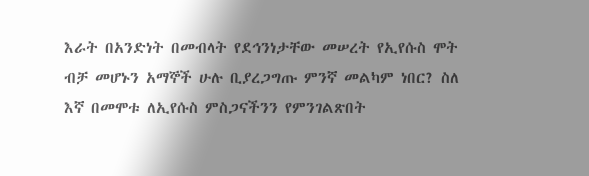እራት በአንድነት በመብላት የደኅንነታቸው መሠረት የኢየሱስ ሞት ብቻ መሆኑን አማኞች ሁሉ ቢያረጋግጡ ምንኛ መልካም ነበር? ስለ እኛ በመሞቱ ለኢየሱስ ምስጋናችንን የምንገልጽበት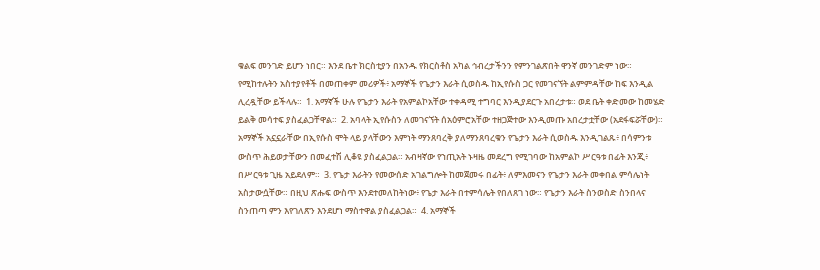ቁልፍ መንገድ ይሆን ነበር። እንደ ቤተ ክርስቲያን በአንዱ የክርስቶስ አካል ኅብረታችንን የምንገልጽበት ዋንኛ መንገድም ነው።  የሚከተሉትን አስተያየቶች በመጠቀም መሪዎች፥ አማኞች የጌታን እራት ሲወስዱ ከኢየሱስ ጋር የመገናኘት ልምምዳቸው ከፍ እንዲል ሊረዷቸው ይችላሉ።  1. አማኛች ሁሉ የጌታን እራት የአምልኮአቸው ተቀዳሚ ተግባር እንዲያደርጉ አበረታቱ። ወደ ቤት ቀድመው ከመሄድ ይልቅ መሳተፍ ያስፈልጋቸዋል።  2. አባላት ኢየሱስን ለመገናኘት ሰአዕምሮአቸው ተዘጋጅተው እንዲመጡ አበረታቷቸው (አደፋፍሯቸው)። አማኞች አኗኗራቸው በኢየሱስ ሞት ላይ ያላቸውን እምነት ማንጸባረቅ ያለማንጸባረቁን የጌታን እራት ሲወስዱ እንዲገልጹ፥ በሳምንቱ ውስጥ ሕይወታቸውን በመፈተሽ ሊቆዩ ያስፈልጋል። አብዛኛው የኀጢአት ኑዛዜ መደረግ የሚገባው ከአምልኮ ሥርዓቱ በፊት እንጂ፥ በሥርዓቱ ጊዜ አይደለም።  3. የጌታ እራትን የመውሰድ አገልግሎት ከመጀመሩ በፊት፥ ለምእመናን የጌታን እራት መቀበል ምሳሌነት አስታውሷቸው። በዚህ ጽሑፍ ውስጥ እንደተመለከትነው፥ የጌታ እራት በተምሳሌት የበለጸገ ነው። የጌታን እራት ስንወስድ ስንበላና ስንጠጣ ምን እየገለጽን እንደሆነ ማስተዋል ያስፈልጋል።  4. አማኞች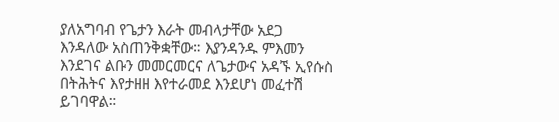ያለአግባብ የጌታን እራት መብላታቸው አደጋ እንዳለው አስጠንቅቋቸው። እያንዳንዱ ምእመን እንደገና ልቡን መመርመርና ለጌታውና አዳኙ ኢየሱስ በትሕትና እየታዘዘ እየተራመደ እንደሆነ መፈተሽ ይገባዋል።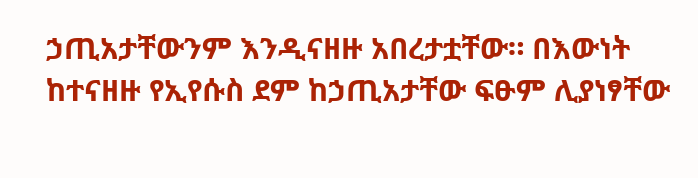ኃጢአታቸውንም እንዲናዘዙ አበረታቷቸው። በእውነት ከተናዘዙ የኢየሱስ ደም ከኃጢአታቸው ፍፁም ሊያነፃቸው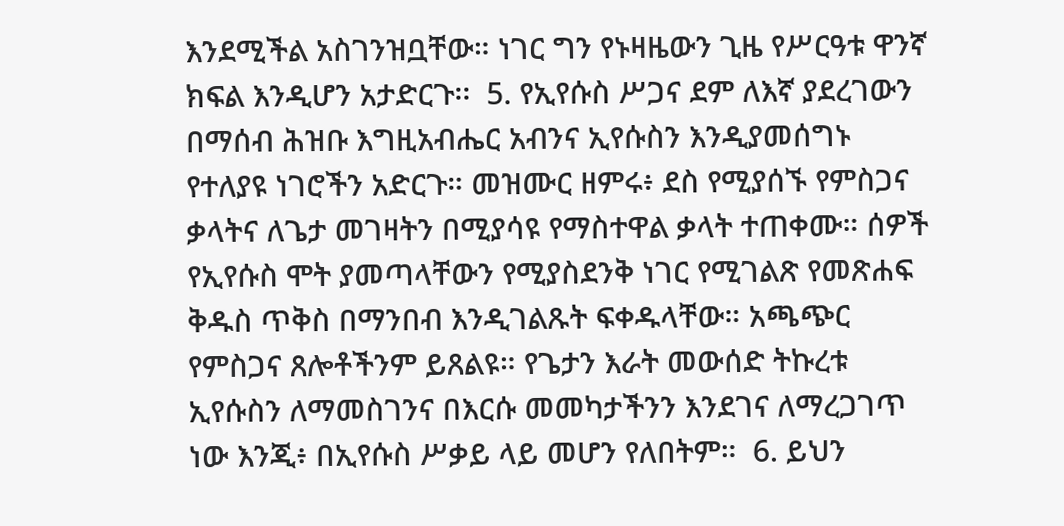እንደሚችል አስገንዝቧቸው። ነገር ግን የኑዛዜውን ጊዜ የሥርዓቱ ዋንኛ ክፍል እንዲሆን አታድርጉ፡፡  5. የኢየሱስ ሥጋና ደም ለእኛ ያደረገውን በማሰብ ሕዝቡ እግዚአብሔር አብንና ኢየሱስን እንዲያመሰግኑ የተለያዩ ነገሮችን አድርጉ። መዝሙር ዘምሩ፥ ደስ የሚያሰኙ የምስጋና ቃላትና ለጌታ መገዛትን በሚያሳዩ የማስተዋል ቃላት ተጠቀሙ። ሰዎች የኢየሱስ ሞት ያመጣላቸውን የሚያስደንቅ ነገር የሚገልጽ የመጽሐፍ ቅዱስ ጥቅስ በማንበብ እንዲገልጹት ፍቀዱላቸው። አጫጭር የምስጋና ጸሎቶችንም ይጸልዩ። የጌታን እራት መውሰድ ትኩረቱ ኢየሱስን ለማመስገንና በእርሱ መመካታችንን እንደገና ለማረጋገጥ ነው እንጂ፥ በኢየሱስ ሥቃይ ላይ መሆን የለበትም።  6. ይህን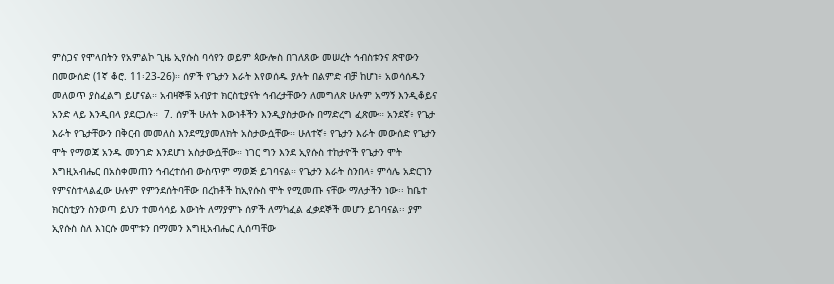ምስጋና የሞላበትን የአምልኮ ጊዜ ኢየሱስ ባሳየን ወይም ጳውሎስ በገለጸው መሠረት ኅብስቱንና ጽዋውን በመውሰድ (1ኛ ቆሮ. 11፡23-26)። ሰዎች የጌታን እራት እየወሰዱ ያሉት በልምድ ብቻ ከሆነ፥ አወሳሰዱን መለወጥ ያስፈልግ ይሆናል። አብዛኞቹ አብያተ ክርስቲያናት ኅብረታቸውን ለመግለጽ ሁሉም አማኝ እንዲቆይና አንድ ላይ እንዲበላ ያደርጋሉ።  7. ሰዎች ሁለት እውነቶችን እንዲያስታውሱ በማድረግ ፈጽሙ። አንደኛ፥ የጌታ እራት የጌታቸውን በቅርብ መመለስ እንደሚያመለክት አስታውሷቸው። ሁለተኛ፥ የጌታን እራት መውሰድ የጌታን ሞት የማወጃ አንዱ መንገድ እንደሆነ አስታውሷቸው። ነገር ግን እንደ ኢየሱስ ተከታዮች የጌታን ሞት እግዚአብሔር በአስቀመጠን ኅብረተሰብ ውስጥም ማወጅ ይገባናል። የጌታን እራት ስንበላ፥ ምሳሌ አድርገን የምናስተላልፈው ሁሉም የምንደሰትባቸው በረከቶች ከኢየሱስ ሞት የሚመጡ ናቸው ማለታችን ነው፡፡ ከቤተ ክርስቲያን ስንወጣ ይህን ተመሳሳይ እውነት ለማያምኑ ሰዎች ለማካፈል ፈቃደኞች መሆን ይገባናል፡፡ ያም ኢየሱስ ስለ እነርሱ መሞቱን በማመን እግዚአብሔር ሊሰጣቸው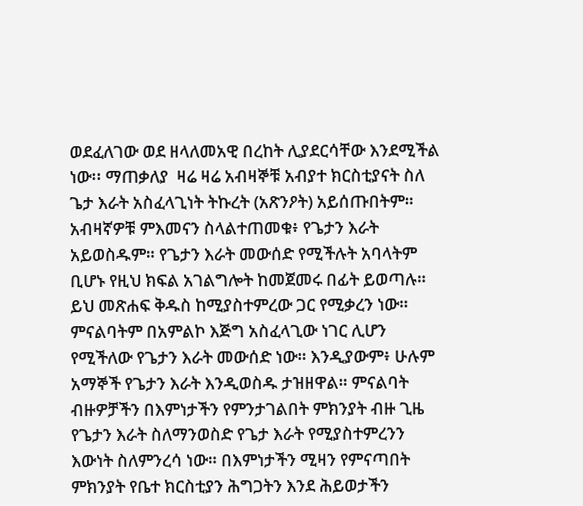ወደፈለገው ወደ ዘላለመአዊ በረከት ሊያደርሳቸው እንደሚችል ነው፡፡ ማጠቃለያ  ዛሬ ዛሬ አብዛኞቹ አብያተ ክርስቲያናት ስለ ጌታ እራት አስፈላጊነት ትኩረት (አጽንዖት) አይሰጡበትም። አብዛኛዎቹ ምእመናን ስላልተጠመቁ፥ የጌታን እራት አይወስዱም። የጌታን እራት መውሰድ የሚችሉት አባላትም ቢሆኑ የዚህ ክፍል አገልግሎት ከመጀመሩ በፊት ይወጣሉ። ይህ መጽሐፍ ቅዱስ ከሚያስተምረው ጋር የሚቃረን ነው። ምናልባትም በአምልኮ እጅግ አስፈላጊው ነገር ሊሆን የሚችለው የጌታን እራት መውሰድ ነው። እንዲያውም፥ ሁሉም አማኞች የጌታን እራት እንዲወስዱ ታዝዘዋል። ምናልባት ብዙዎቻችን በእምነታችን የምንታገልበት ምክንያት ብዙ ጊዜ የጌታን እራት ስለማንወስድ የጌታ እራት የሚያስተምረንን እውነት ስለምንረሳ ነው። በእምነታችን ሚዛን የምናጣበት ምክንያት የቤተ ክርስቲያን ሕግጋትን እንደ ሕይወታችን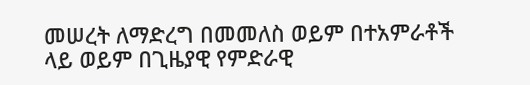መሠረት ለማድረግ በመመለስ ወይም በተአምራቶች ላይ ወይም በጊዜያዊ የምድራዊ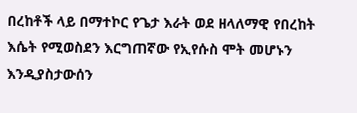በረከቶች ላይ በማተኮር የጌታ እራት ወደ ዘላለማዊ የበረከት እሴት የሚወስደን እርግጠኛው የኢየሱስ ሞት መሆኑን እንዲያስታውሰን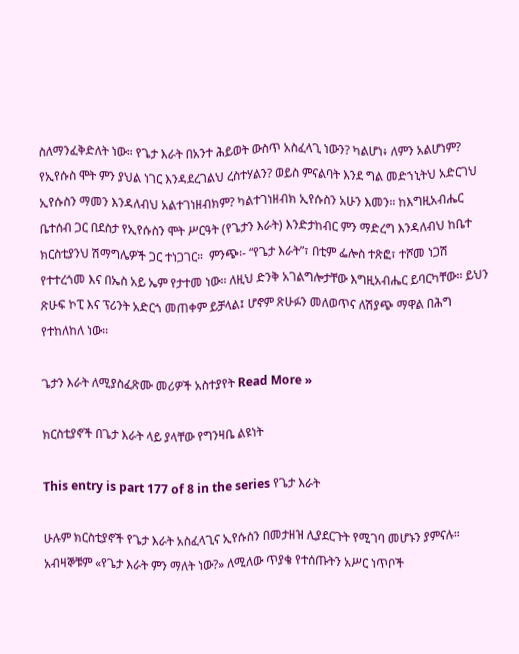ስለማንፈቅድለት ነው። የጌታ እራት በአንተ ሕይወት ውስጥ አስፈላጊ ነውን? ካልሆነ፥ ለምን አልሆነም? የኢየሱስ ሞት ምን ያህል ነገር እንዳደረገልህ ረስተሃልን? ወይስ ምናልባት እንደ ግል መድኀኒትህ አድርገህ ኢየሱስን ማመን እንዳለብህ አልተገነዘብክም? ካልተገነዘብክ ኢየሱስን አሁን እመን። ከእግዚአብሔር ቤተሰብ ጋር በደስታ የኢየሱስን ሞት ሥርዓት (የጌታን እራት) እንድታከብር ምን ማድረግ እንዳለብህ ከቤተ ክርስቲያንህ ሽማግሌዎች ጋር ተነጋገር።  ምንጭ፡- “የጌታ እራት”፣ በቲም ፌሎስ ተጽፎ፣ ተሾመ ነጋሽ የተተረጎመ እና በኤስ አይ ኤም የታተመ ነው፡፡ ለዚህ ድንቅ አገልግሎታቸው እግዚአብሔር ይባርካቸው፡፡ ይህን ጽሁፍ ኮፒ እና ፕሪንት አድርጎ መጠቀም ይቻላል፤ ሆኖም ጽሁፉን መለወጥና ለሽያጭ ማዋል በሕግ የተከለከለ ነው፡፡

ጌታን እራት ለሚያስፈጽሙ መሪዎች አስተያየት Read More »

ክርስቲያኖች በጌታ እራት ላይ ያላቸው የግንዛቤ ልዩነት

This entry is part 177 of 8 in the series የጌታ እራት

ሁሉም ክርስቲያኖች የጌታ እራት አስፈላጊና ኢየሱስን በመታዘዝ ሊያደርጉት የሚገባ መሆኑን ያምናሉ። አብዛኞቹም «የጌታ እራት ምን ማለት ነው?» ለሚለው ጥያቄ የተሰጡትን አሥር ነጥቦች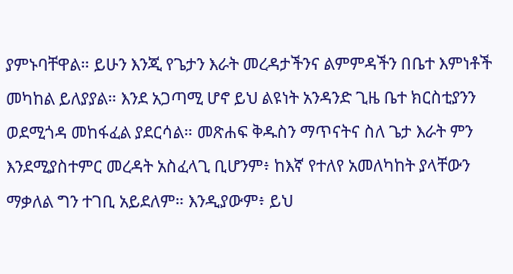ያምኑባቸዋል። ይሁን እንጂ የጌታን እራት መረዳታችንና ልምምዳችን በቤተ እምነቶች መካከል ይለያያል። እንደ አጋጣሚ ሆኖ ይህ ልዩነት አንዳንድ ጊዜ ቤተ ክርስቲያንን ወደሚጎዳ መከፋፈል ያደርሳል። መጽሐፍ ቅዱስን ማጥናትና ስለ ጌታ እራት ምን እንደሚያስተምር መረዳት አስፈላጊ ቢሆንም፥ ከእኛ የተለየ አመለካከት ያላቸውን ማቃለል ግን ተገቢ አይደለም። እንዲያውም፥ ይህ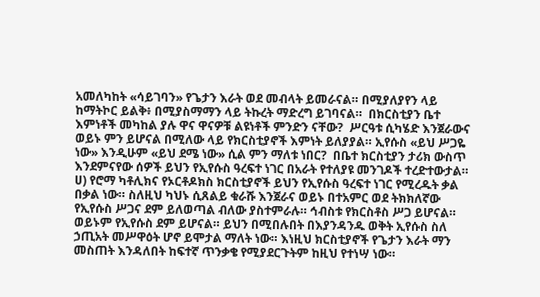አመለካከት «ሳይገባን» የጌታን እራት ወደ መብላት ይመራናል። በሚያለያየን ላይ ከማትኮር ይልቅ፥ በሚያስማማን ላይ ትኩረት ማድረግ ይገባናል።  በክርስቲያን ቤተ እምነቶች መካከል ያሉ ዋና ዋናዎቹ ልዩነቶች ምንድን ናቸው?  ሥርዓቱ ሲካሄድ እንጀራውና ወይኑ ምን ይሆናል በሚለው ላይ የክርስቲያኖች እምነት ይለያያል። ኢየሱስ «ይህ ሥጋዬ ነው» እንዲሁም «ይህ ደሜ ነው» ሲል ምን ማለቱ ነበር?  በቤተ ክርስቲያን ታሪክ ውስጥ እንደምናየው ሰዎች ይህን የኢየሱስ ዓረፍተ ነገር በአራት የተለያዩ መንገዶች ተረድተውታል።  ሀ) የሮማ ካቶሊክና የኦርቶዶክስ ክርስቲያኖች ይህን የኢየሱስ ዓረፍተ ነገር የሚረዱት ቃል በቃል ነው። ስለዚህ ካህኑ ሲጸልይ ቁራሹ እንጀራና ወይኑ በተአምር ወደ ትክክለኛው የኢየሱስ ሥጋና ደም ይለወጣል ብለው ያስተምራሉ። ኅብስቱ የክርስቶስ ሥጋ ይሆናል። ወይኑም የኢየሱስ ደም ይሆናል። ይህን በሚበሉበት በእያንዳንዱ ወቅት ኢየሱስ ስለ ኃጢአት መሥዋዕት ሆኖ ይሞታል ማለት ነው። እነዚህ ክርስቲያኖች የጌታን እራት ማን መስጠት እንዳለበት ከፍተኛ ጥንቃቄ የሚያደርጉትም ከዚህ የተነሣ ነው።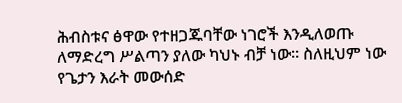ሕብስቱና ፅዋው የተዘጋጁባቸው ነገሮች እንዲለወጡ ለማድረግ ሥልጣን ያለው ካህኑ ብቻ ነው። ስለዚህም ነው የጌታን እራት መውሰድ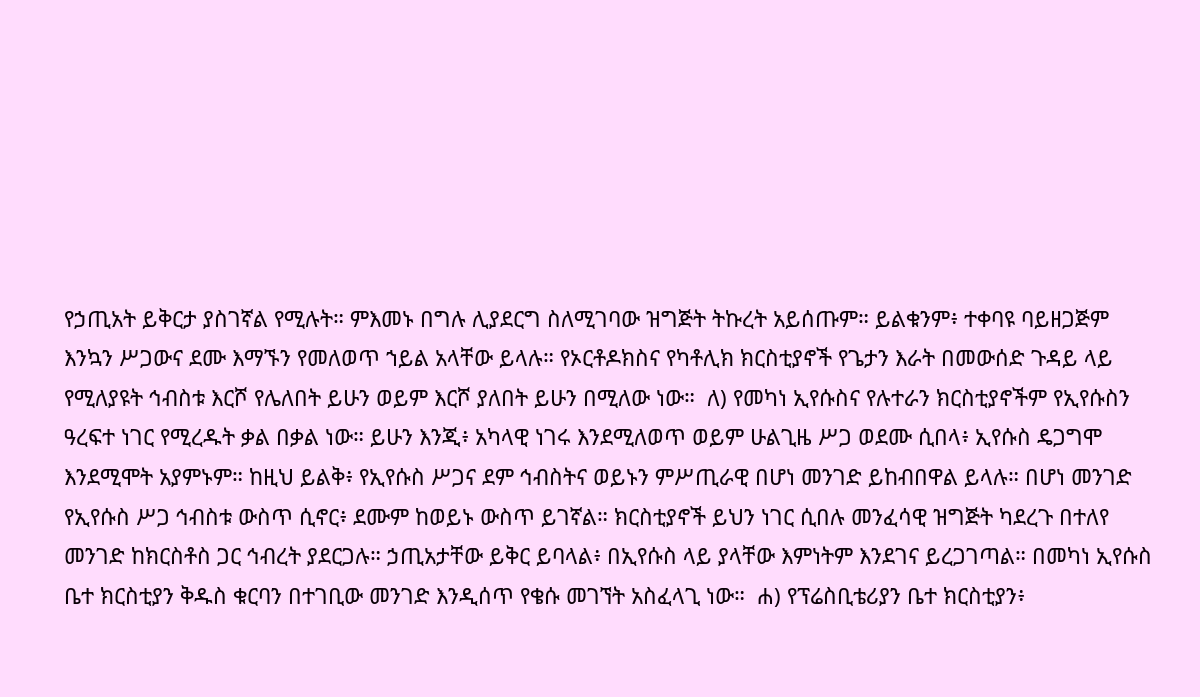የኃጢአት ይቅርታ ያስገኛል የሚሉት። ምእመኑ በግሉ ሊያደርግ ስለሚገባው ዝግጅት ትኩረት አይሰጡም። ይልቁንም፥ ተቀባዩ ባይዘጋጅም እንኳን ሥጋውና ደሙ እማኙን የመለወጥ ኀይል አላቸው ይላሉ። የኦርቶዶክስና የካቶሊክ ክርስቲያኖች የጌታን እራት በመውሰድ ጉዳይ ላይ የሚለያዩት ኅብስቱ እርሾ የሌለበት ይሁን ወይም እርሾ ያለበት ይሁን በሚለው ነው።  ለ) የመካነ ኢየሱስና የሉተራን ክርስቲያኖችም የኢየሱስን ዓረፍተ ነገር የሚረዱት ቃል በቃል ነው። ይሁን እንጂ፥ አካላዊ ነገሩ እንደሚለወጥ ወይም ሁልጊዜ ሥጋ ወደሙ ሲበላ፥ ኢየሱስ ዴጋግሞ እንደሚሞት አያምኑም። ከዚህ ይልቅ፥ የኢየሱስ ሥጋና ደም ኅብስትና ወይኑን ምሥጢራዊ በሆነ መንገድ ይከብበዋል ይላሉ። በሆነ መንገድ የኢየሱስ ሥጋ ኅብስቱ ውስጥ ሲኖር፥ ደሙም ከወይኑ ውስጥ ይገኛል። ክርስቲያኖች ይህን ነገር ሲበሉ መንፈሳዊ ዝግጅት ካደረጉ በተለየ መንገድ ከክርስቶስ ጋር ኅብረት ያደርጋሉ። ኃጢአታቸው ይቅር ይባላል፥ በኢየሱስ ላይ ያላቸው እምነትም እንደገና ይረጋገጣል። በመካነ ኢየሱስ ቤተ ክርስቲያን ቅዱስ ቁርባን በተገቢው መንገድ እንዲሰጥ የቄሱ መገኘት አስፈላጊ ነው።  ሐ) የፕሬስቢቴሪያን ቤተ ክርስቲያን፥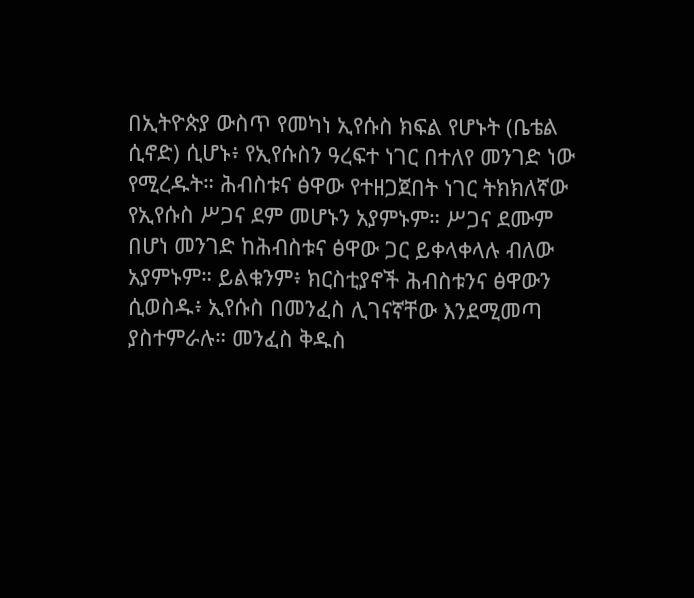በኢትዮጵያ ውስጥ የመካነ ኢየሱስ ክፍል የሆኑት (ቤቴል ሲኖድ) ሲሆኑ፥ የኢየሱስን ዓረፍተ ነገር በተለየ መንገድ ነው የሚረዱት። ሕብስቱና ፅዋው የተዘጋጀበት ነገር ትክክለኛው የኢየሱስ ሥጋና ደም መሆኑን አያምኑም። ሥጋና ደሙም በሆነ መንገድ ከሕብስቱና ፅዋው ጋር ይቀላቀላሉ ብለው አያምኑም። ይልቁንም፥ ክርስቲያኖች ሕብስቱንና ፅዋውን ሲወስዱ፥ ኢየሱስ በመንፈስ ሊገናኛቸው እንደሚመጣ ያስተምራሉ። መንፈስ ቅዱስ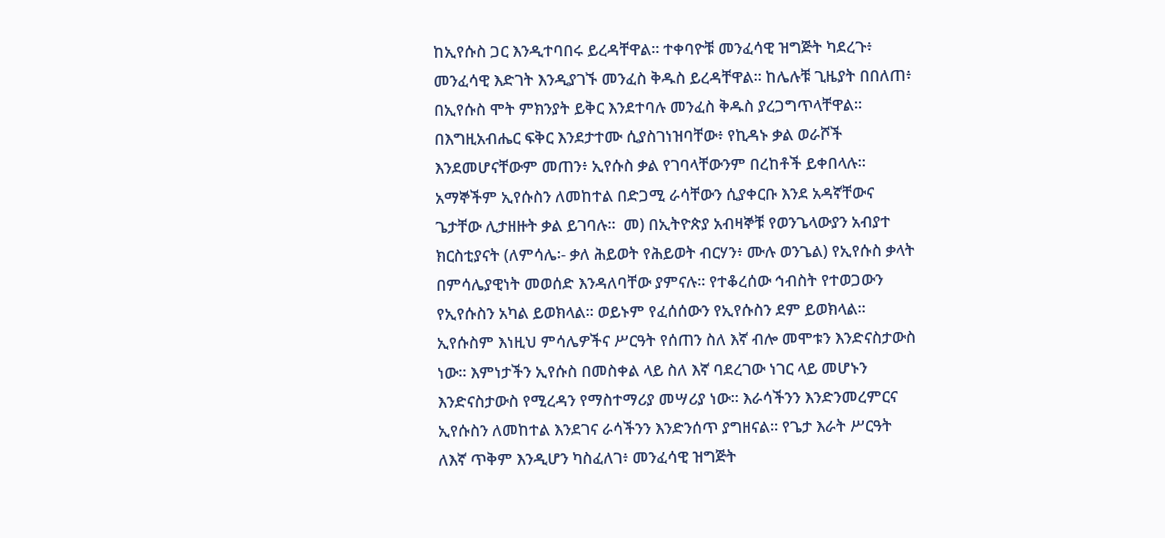ከኢየሱስ ጋር እንዲተባበሩ ይረዳቸዋል። ተቀባዮቹ መንፈሳዊ ዝግጅት ካደረጉ፥ መንፈሳዊ እድገት እንዲያገኙ መንፈስ ቅዱስ ይረዳቸዋል። ከሌሉቹ ጊዜያት በበለጠ፥ በኢየሱስ ሞት ምክንያት ይቅር እንደተባሉ መንፈስ ቅዱስ ያረጋግጥላቸዋል። በእግዚአብሔር ፍቅር እንደታተሙ ሲያስገነዝባቸው፥ የኪዳኑ ቃል ወራሾች እንደመሆናቸውም መጠን፥ ኢየሱስ ቃል የገባላቸውንም በረከቶች ይቀበላሉ። አማኞችም ኢየሱስን ለመከተል በድጋሚ ራሳቸውን ሲያቀርቡ እንደ አዳኛቸውና ጌታቸው ሊታዘዙት ቃል ይገባሉ።  መ) በኢትዮጵያ አብዛኞቹ የወንጌላውያን አብያተ ክርስቲያናት (ለምሳሌ፡- ቃለ ሕይወት የሕይወት ብርሃን፥ ሙሉ ወንጌል) የኢየሱስ ቃላት በምሳሌያዊነት መወሰድ እንዳለባቸው ያምናሉ። የተቆረሰው ኅብስት የተወጋውን የኢየሱስን አካል ይወክላል። ወይኑም የፈሰሰውን የኢየሱስን ደም ይወክላል። ኢየሱስም እነዚህ ምሳሌዎችና ሥርዓት የሰጠን ስለ እኛ ብሎ መሞቱን እንድናስታውስ ነው። እምነታችን ኢየሱስ በመስቀል ላይ ስለ እኛ ባደረገው ነገር ላይ መሆኑን እንድናስታውስ የሚረዳን የማስተማሪያ መሣሪያ ነው። እራሳችንን እንድንመረምርና ኢየሱስን ለመከተል እንደገና ራሳችንን እንድንሰጥ ያግዘናል። የጌታ እራት ሥርዓት ለእኛ ጥቅም እንዲሆን ካስፈለገ፥ መንፈሳዊ ዝግጅት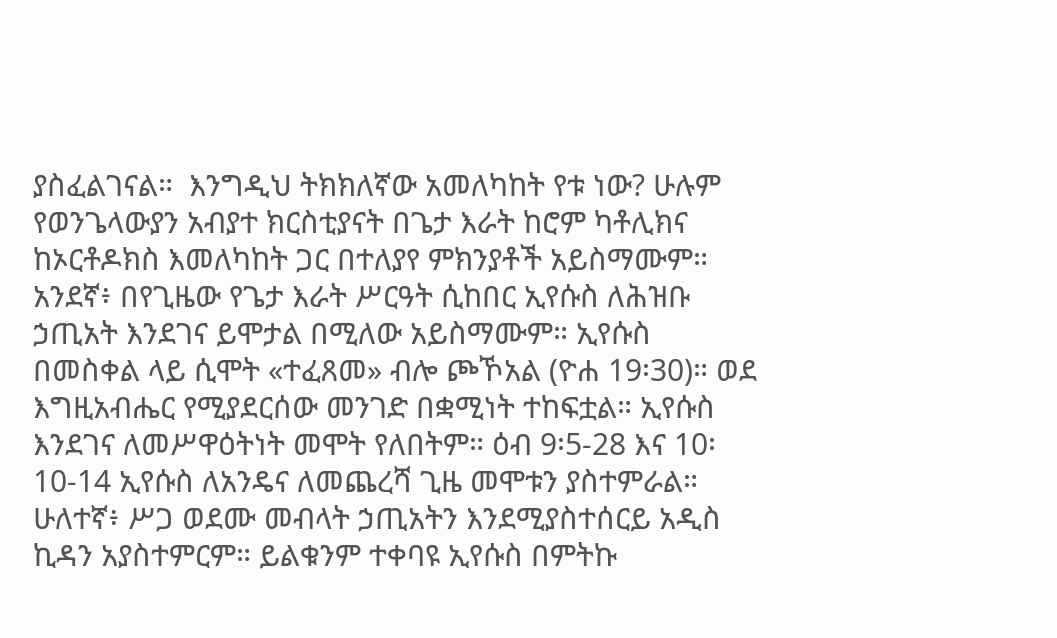ያስፈልገናል።  እንግዲህ ትክክለኛው አመለካከት የቱ ነው? ሁሉም የወንጌላውያን አብያተ ክርስቲያናት በጌታ እራት ከሮም ካቶሊክና ከኦርቶዶክስ እመለካከት ጋር በተለያየ ምክንያቶች አይስማሙም። አንደኛ፥ በየጊዜው የጌታ እራት ሥርዓት ሲከበር ኢየሱስ ለሕዝቡ ኃጢአት እንደገና ይሞታል በሚለው አይስማሙም። ኢየሱስ በመስቀል ላይ ሲሞት «ተፈጸመ» ብሎ ጮኾአል (ዮሐ 19፡30)። ወደ እግዚአብሔር የሚያደርሰው መንገድ በቋሚነት ተከፍቷል። ኢየሱስ እንደገና ለመሥዋዕትነት መሞት የለበትም። ዕብ 9፡5-28 እና 10፡10-14 ኢየሱስ ለአንዴና ለመጨረሻ ጊዜ መሞቱን ያስተምራል። ሁለተኛ፥ ሥጋ ወደሙ መብላት ኃጢአትን እንደሚያስተሰርይ አዲስ ኪዳን አያስተምርም። ይልቁንም ተቀባዩ ኢየሱስ በምትኩ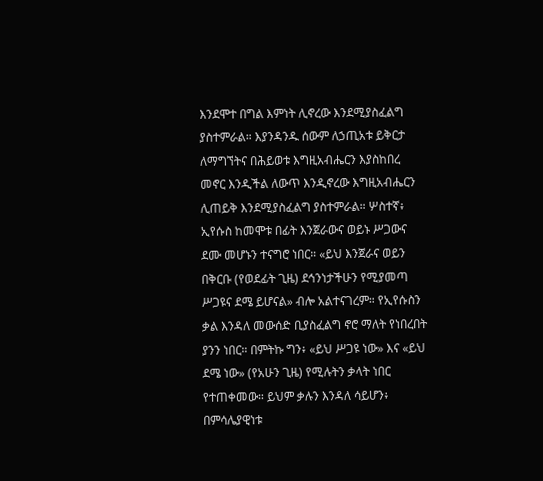እንደሞተ በግል እምነት ሊኖረው እንደሚያስፈልግ ያስተምራል። እያንዳንዱ ሰውም ለኃጢአቱ ይቅርታ ለማግኘትና በሕይወቱ እግዚአብሔርን እያስከበረ መኖር እንዲችል ለውጥ እንዲኖረው እግዚአብሔርን ሊጠይቅ እንደሚያስፈልግ ያስተምራል። ሦስተኛ፥ ኢየሱስ ከመሞቱ በፊት እንጀራውና ወይኑ ሥጋውና ደሙ መሆኑን ተናግሮ ነበር። «ይህ እንጀራና ወይን በቅርቡ (የወደፊት ጊዜ) ደኅንነታችሁን የሚያመጣ ሥጋዩና ደሜ ይሆናል» ብሎ አልተናገረም። የኢየሱስን ቃል እንዳለ መውሰድ ቢያስፈልግ ኖሮ ማለት የነበረበት ያንን ነበር። በምትኩ ግን፥ «ይህ ሥጋዩ ነው» እና «ይህ ደሜ ነው» (የአሁን ጊዜ) የሚሉትን ቃላት ነበር የተጠቀመው። ይህም ቃሉን እንዳለ ሳይሆን፥ በምሳሌያዊነቱ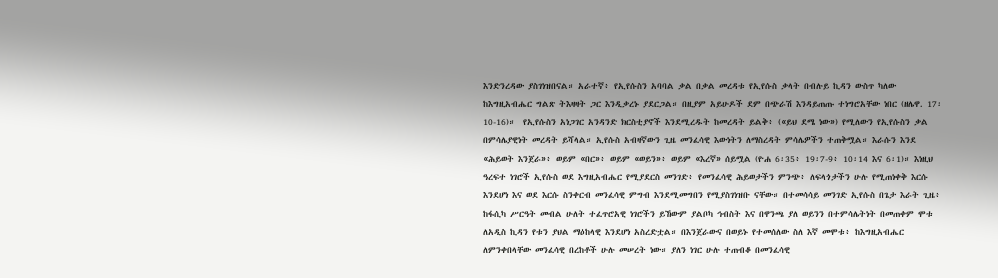እንድንረዳው ያስገነዝበናል። አራተኛ፥ የኢየሱስን አባባል ቃል በቃል መረዳቱ የኢየሱስ ቃላት በብሉይ ኪዳን ውስጥ ካለው ከእግዚአብሔር ግልጽ ትእዛዛት ጋር እንዲቃረኑ ያደርጋል። በዚያም አይሁዶች ደም በጭራሽ እንዳይጠጡ ተነግሮአቸው ነበር (ዘሌዋ. 17፡10-16)።  የኢየሱስን አነጋገር አንዳንድ ክርስቲያኖች እንደሚረዱት ከመረዳት ይልቅ፥ («ይህ ደሜ ነው») የሚለውን የኢየሱስን ቃል በምሳሌያዊነት መረዳት ይሻላል። ኢየሱስ አብዛኛውን ጊዜ መንፈሳዊ እውነትን ለማስረዳት ምሳሌዎችን ተጠቅሟል። እራሱን እንደ «ሕይወት እንጀራ»፥ ወይም «በር»፥ ወይም «ወይን»፥ ወይም «እረኛ» ሰይሟል (ዮሐ 6፡35፥ 19፡7-9፥ 10፡14 እና 6፡1)። እነዚህ ዓረፍተ ነገሮች ኢየሱስ ወደ እግዚአብሔር የሚያደርስ መንገድ፥ የመንፈሳዊ ሕይወታችን ምንጭ፥ ለፍላጎታችን ሁሉ የሚጠነቀቅ እርሱ እንደሆነ እና ወደ እርሱ ስንቀርብ መንፈሳዊ ምግብ እንደሚመግበን የሚያስገነዝቡ ናቸው። በተመሳሳይ መንገድ ኢየሱስ በጌታ እራት ጊዜ፥ ከፋሲካ ሥርዓት መብል ሁለት ተፈጥሮአዊ ነገሮችን ይኸውም ያልቦካ ኅብስት እና በዋንጫ ያለ ወይንን በተምሳሌትነት በመጠቀም ሞቱ ለአዲስ ኪዳን የቱን ያህል ማዕከላዊ እንደሆነ አስረድቷል። በእንጀራውና በወይኑ የተመሰለው ስለ እኛ መሞቱ፥ ከእግዚአብሔር ለምንቀበላቸው መንፈሳዊ በረከቶች ሁሉ መሠረት ነው። ያለን ነገር ሁሉ ተጠብቆ በመንፈሳዊ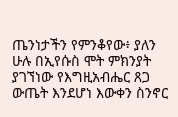ጤንነታችን የምንቆየው፥ ያለን ሁሉ በኢየሱስ ሞት ምክንያት ያገኘነው የእግዚአብሔር ጸጋ ውጤት እንደሆነ እውቀን ስንኖር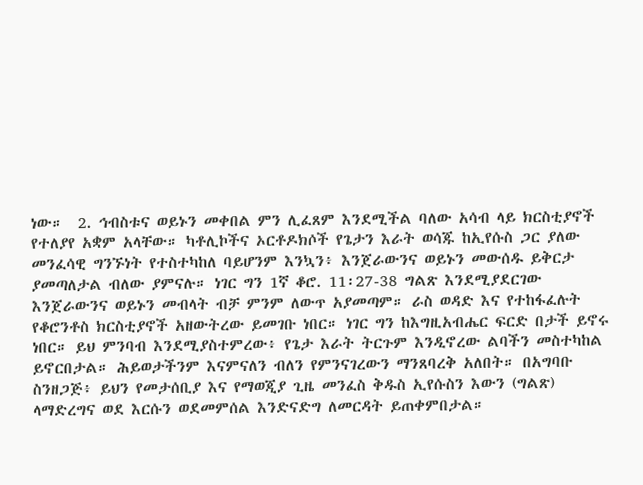ነው።  2. ኅብስቱና ወይኑን መቀበል ምን ሊፈጸም እንደሚችል ባለው አሳብ ላይ ክርስቲያኖች የተለያየ አቋም አላቸው። ካቶሊኮችና ኦርቶዶክሶች የጌታን እራት ወሳጁ ከኢየሱስ ጋር ያለው መንፈሳዊ ግንኙነት የተስተካከለ ባይሆንም እንኳን፥ እንጀራውንና ወይኑን መውሰዱ ይቅርታ ያመጣለታል ብለው ያምናሉ። ነገር ግን 1ኛ ቆሮ. 11፡27-38 ግልጽ እንደሚያደርገው እንጀራውንና ወይኑን መብላት ብቻ ምንም ለውጥ አያመጣም። ራስ ወዳድ እና የተከፋፈሉት የቆሮንቶስ ክርስቲያኖች አዘውትረው ይመገቡ ነበር። ነገር ግን ከእግዚአብሔር ፍርድ በታች ይኖሩ ነበር። ይህ ምንባብ እንደሚያስተምረው፥ የጌታ እራት ትርጉም እንዲኖረው ልባችን መስተካከል ይኖርበታል። ሕይወታችንም እናምናለን ብለን የምንናገረውን ማንጸባረቅ አለበት። በአግባቡ ስንዘጋጅ፥ ይህን የመታሰቢያ እና የማወጂያ ጊዜ መንፈስ ቅዱስ ኢየሱስን እውን (ግልጽ) ላማድረግና ወደ እርሱን ወደመምሰል እንድናድግ ለመርዳት ይጠቀምበታል።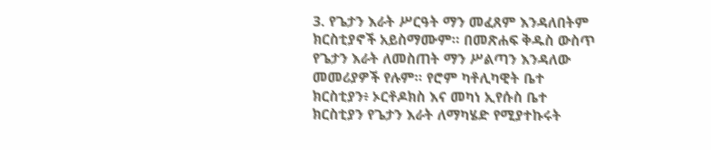3. የጌታን እራት ሥርዓት ማን መፈጸም እንዳለበትም ክርስቲያኖች አይስማሙም። በመጽሐፍ ቅዱስ ውስጥ የጌታን እራት ለመስጠት ማን ሥልጣን እንዳለው መመሪያዎች የሉም። የሮም ካቶሊካዊት ቤተ ክርስቲያን፥ ኦርቶዶክስ እና መካነ ኢየሱስ ቤተ ክርስቲያን የጌታን እራት ለማካሄድ የሚያተኩሩት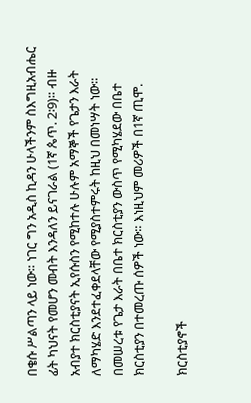በቄሱ ሥልጣን ላይ ነው። ነገር ግን አዲስ ኪዳን ሁላችንም ስእግዚአብሔር ፊት ካህናት የመሆን መብት እንዳለን ይናገራል (1ኛ ጴጥ. 2፡9)። ብዙ አብያተ ክርስቲያናት ኢየሱስን የሚከተሉ ሁሉም አማኞች የጌታን እራት ለማካሄድ እንደተፈቀደላቸው የሚያስተምሩት ከዚህ በመነሣት ነው። በመሠረቱ የጌታ እራት በቤተ ክርስቲያን ውስጥ የሚካሄደው በቤተ ክርስቲያን በተመረጡ ሰዎች ነው። እነዚህም መሪዎች በ1ኛ ጢሞ.

ክርስቲያኖች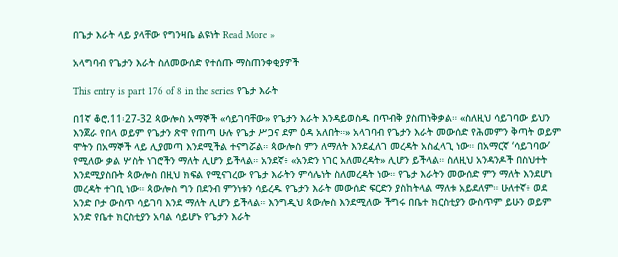በጌታ እራት ላይ ያላቸው የግንዛቤ ልዩነት Read More »

አላግባብ የጌታን እራት ስለመውሰድ የተሰጡ ማስጠንቀቂያዎች

This entry is part 176 of 8 in the series የጌታ እራት

በ1ኛ ቆሮ.11፡27-32 ጳውሎስ አማኞች «ሳይገባቸው» የጌታን እራት እንዳይወስዱ በጥብቅ ያስጠነቅቃል። «ስለዚህ ሳይገባው ይህን እንጀራ የበላ ወይም የጌታን ጽዋ የጠጣ ሁሉ የጌታ ሥጋና ደም ዕዳ አለበት።» አላገባብ የጌታን እራት መውሰድ የሕመምን ቅጣት ወይም ሞትን በአማኞች ላይ ሊያመጣ እንደሚችል ተናግሯል። ጳውሎስ ምን ለማለት እንደፈለገ መረዳት አስፈላጊ ነው። በአማርኛ ‘ሳይገባው’ የሚለው ቃል ሦስት ነገሮችን ማለት ሊሆን ይችላል። አንደኛ፥ «አንድን ነገር አለመረዳት» ሊሆን ይችላል። ስለዚህ አንዳንዶች በስህተት እንደሚያስቡት ጳውሎስ በዚህ ክፍል የሚናገረው የጌታ እራትን ምሳሌነት ስለመረዳት ነው። የጌታ እራትን መውሰድ ምን ማለት እንደሆነ መረዳት ተገቢ ነው። ጳውሎስ ግን በደንብ ምንነቱን ሳይረዱ የጌታን እራት መውሰድ ፍርድን ያስከትላል ማለቱ አይደለም። ሁለተኛ፥ ወደ አንድ ቦታ ውስጥ ሳይገባ እንደ ማለት ሊሆን ይችላል። እንግዲህ ጳውሎስ እንደሚለው ችግሩ በቤተ ክርስቲያን ውስጥም ይሁን ወይም አንድ የቤተ ክርስቲያን አባል ሳይሆኑ የጌታን እራት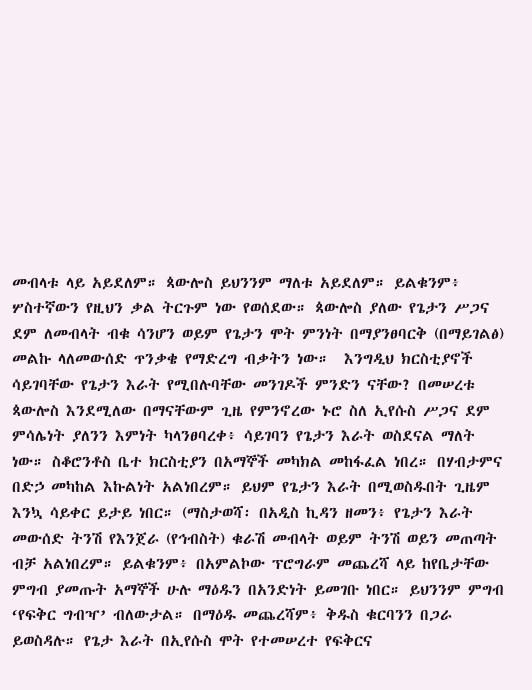መብላቱ ላይ አይደለም። ጳውሎስ ይህንንም ማለቱ አይደለም። ይልቁንም፥ ሦስተኛውን የዚህን ቃል ትርጉም ነው የወሰደው። ጳውሎስ ያለው የጌታን ሥጋና ደም ለመብላት ብቁ ሳንሆን ወይም የጌታን ሞት ምንነት በማያንፀባርቅ (በማይገልፅ) መልኩ ላለመውሰድ ጥንቃቄ የማድረግ ብቃትን ነው።  እንግዲህ ክርስቲያኖች ሳይገባቸው የጌታን እራት የሚበሉባቸው መንገዶች ምንድን ናቸው? በመሠረቱ ጳውሎስ እንደሚለው በማናቸውም ጊዜ የምንኖረው ኑሮ ስለ ኢየሱስ ሥጋና ደም ምሳሌነት ያለንን እምነት ካላንፀባረቀ፥ ሳይገባን የጌታን እራት ወስደናል ማለት ነው። ስቆሮንቶስ ቤተ ክርስቲያን በአማኞች መካክል መከፋፈል ነበረ። በሃብታምና በድኃ መካከል እኩልነት አልነበረም። ይህም የጌታን እራት በሚወስዱበት ጊዜም እንኳ ሳይቀር ይታይ ነበር። (ማስታወሻ፡ በአዲስ ኪዳን ዘመን፥ የጌታን እራት መውሰድ ትንሽ የእንጀራ (የኅብስት) ቁራሽ መብላት ወይም ትንሽ ወይን መጠጣት ብቻ አልነበረም። ይልቁንም፥ በአምልኮው ፕሮግራም መጨረሻ ላይ ከየቤታቸው ምግብ ያመጡት አማኞች ሁሉ ማዕዱን በአንድነት ይመገቡ ነበር። ይህንንም ምግብ ‘የፍቅር ግብዣ’ ብለውታል። በማዕዱ መጨረሻም፥ ቅዱስ ቁርባንን በጋራ ይወስዳሉ። የጌታ እራት በኢየሱስ ሞት የተመሠረተ የፍቅርና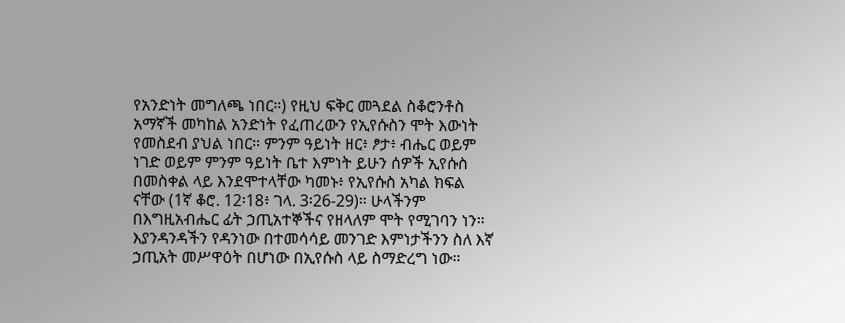የአንድነት መግለጫ ነበር።) የዚህ ፍቅር መጓደል ስቆሮንቶስ አማኛች መካከል አንድነት የፈጠረውን የኢየሱስን ሞት እውነት የመስደብ ያህል ነበር። ምንም ዓይነት ዘር፥ ፆታ፥ ብሔር ወይም ነገድ ወይም ምንም ዓይነት ቤተ እምነት ይሁን ሰዎች ኢየሱስ በመስቀል ላይ እንደሞተላቸው ካመኑ፥ የኢየሱስ አካል ክፍል ናቸው (1ኛ ቆሮ. 12፡18፥ ገላ. 3፡26-29)። ሁላችንም በእግዚአብሔር ፊት ኃጢአተኞችና የዘላለም ሞት የሚገባን ነን። እያንዳንዳችን የዳንነው በተመሳሳይ መንገድ እምነታችንን ስለ እኛ ኃጢአት መሥዋዕት በሆነው በኢየሱስ ላይ ስማድረግ ነው።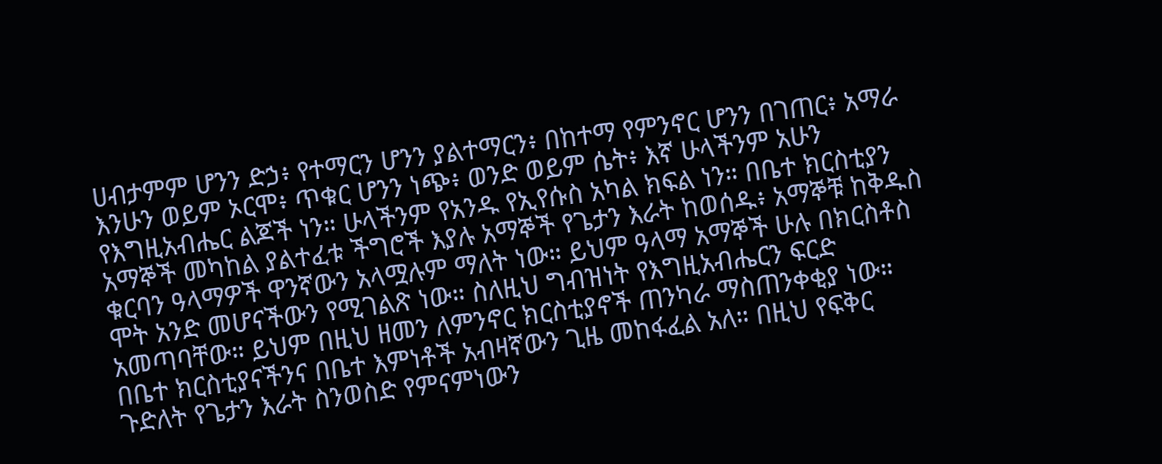ሀብታምም ሆንን ድኃ፥ የተማርን ሆንን ያልተማርን፥ በከተማ የምንኖር ሆንን በገጠር፥ አማራ እንሁን ወይም ኦርሞ፥ ጥቁር ሆንን ነጭ፥ ወንድ ወይም ሴት፥ እኛ ሁላችንም አሁን የእግዚአብሔር ልጆች ነን። ሁላችንም የአንዱ የኢየሱስ አካል ክፍል ነን። በቤተ ክርስቲያን አማኞች መካከል ያልተፈቱ ችግሮች እያሉ አማኞች የጌታን እራት ከወሰዱ፥ አማኞቹ ከቅዱስ ቁርባን ዓላማዎች ዋንኛውን አላሟሉም ማለት ነው። ይህም ዓላማ አማኞች ሁሉ በክርስቶስ ሞት አንድ መሆናችውን የሚገልጽ ነው። ስለዚህ ግብዝነት የእግዚአብሔርን ፍርድ አመጣባቸው። ይህም በዚህ ዘመን ለምንኖር ክርስቲያኖች ጠንካራ ማስጠንቀቂያ ነው። በቤተ ክርስቲያናችንና በቤተ እምነቶች አብዛኛውን ጊዜ መከፋፈል አለ። በዚህ የፍቅር ጉድለት የጌታን እራት ስንወስድ የምናምነውን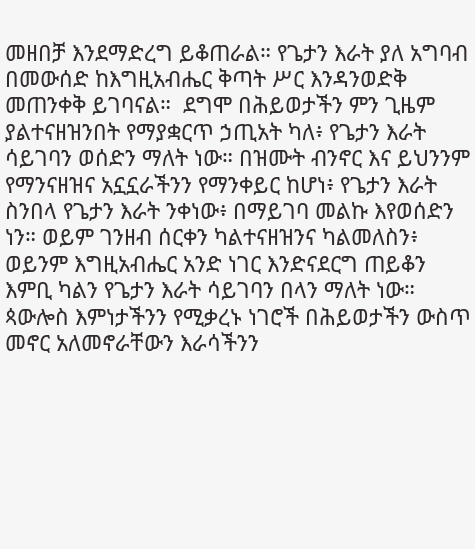መዘበቻ እንደማድረግ ይቆጠራል። የጌታን እራት ያለ አግባብ በመውሰድ ከእግዚአብሔር ቅጣት ሥር እንዳንወድቅ መጠንቀቅ ይገባናል።  ደግሞ በሕይወታችን ምን ጊዜም ያልተናዘዝንበት የማያቋርጥ ኃጢአት ካለ፥ የጌታን እራት ሳይገባን ወሰድን ማለት ነው። በዝሙት ብንኖር እና ይህንንም የማንናዘዝና አኗኗራችንን የማንቀይር ከሆነ፥ የጌታን እራት ስንበላ የጌታን እራት ንቀነው፥ በማይገባ መልኩ እየወሰድን ነን። ወይም ገንዘብ ሰርቀን ካልተናዘዝንና ካልመለስን፥ ወይንም እግዚአብሔር አንድ ነገር እንድናደርግ ጠይቆን እምቢ ካልን የጌታን እራት ሳይገባን በላን ማለት ነው።  ጳውሎስ እምነታችንን የሚቃረኑ ነገሮች በሕይወታችን ውስጥ መኖር አለመኖራቸውን እራሳችንን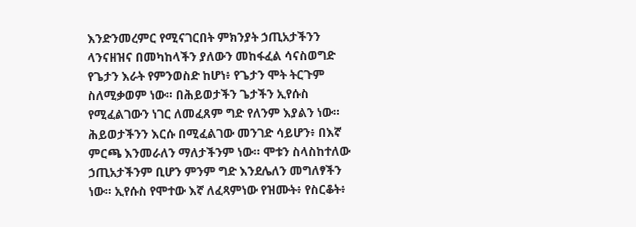እንድንመረምር የሚናገርበት ምክንያት ኃጢአታችንን ላንናዘዝና በመካከላችን ያለውን መከፋፈል ሳናስወግድ የጌታን እራት የምንወስድ ከሆነ፥ የጌታን ሞት ትርጉም ስለሚቃወም ነው። በሕይወታችን ጌታችን ኢየሱስ የሚፈልገውን ነገር ለመፈጸም ግድ የለንም እያልን ነው። ሕይወታችንን እርሱ በሚፈልገው መንገድ ሳይሆን፥ በእኛ ምርጫ እንመራለን ማለታችንም ነው። ሞቱን ስላስከተለው ኃጢአታችንም ቢሆን ምንም ግድ እንደሌለን መግለፃችን ነው። ኢየሱስ የሞተው እኛ ለፈጻምነው የዝሙት፥ የስርቆት፥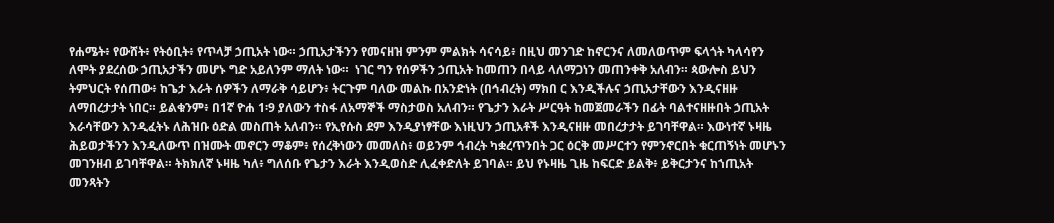የሐሜት፥ የውሸት፥ የትዕቢት፥ የጥላቻ ኃጢአት ነው። ኃጢአታችንን የመናዘዝ ምንም ምልክት ሳናሳይ፥ በዚህ መንገድ ከኖርንና ለመለወጥም ፍላጎት ካላሳየን ለሞት ያደረሰው ኃጢአታችን መሆኑ ግድ አይለንም ማለት ነው።  ነገር ግን የሰዎችን ኃጢአት ከመጠን በላይ ላለማጋነን መጠንቀቅ አለብን። ጳውሎስ ይህን ትምህርት የሰጠው፥ ከጌታ እራት ሰዎችን ለማራቅ ሳይሆን፥ ትርጉም ባለው መልኩ በአንድነት (በኅብረት) ማክበ ር እንዲችሉና ኃጢአታቸውን እንዲናዘዙ ለማበረታታት ነበር። ይልቁንም፥ በ1ኛ ዮሐ 1፡9 ያለውን ተስፋ ለአማኞች ማስታወስ አለብን። የጌታን እራት ሥርዓት ከመጀመራችን በፊት ባልተናዘዙበት ኃጢአት እራሳቸውን እንዲፈትኑ ለሕዝቡ ዕድል መስጠት አለብን። የኢየሱስ ደም እንዲያነፃቸው እነዚህን ኃጢአቶች እንዲናዘዙ መበረታታት ይገባቸዋል። እውነተኛ ኑዛዜ ሕይወታችንን እንዲለውጥ በዝሙት መኖርን ማቆም፥ የሰረቅነውን መመለስ፥ ወይንም ኅብረት ካቋረጥንበት ጋር ዕርቅ መሥርተን የምንኖርበት ቁርጠኝነት መሆኑን መገንዘብ ይገባቸዋል። ትክክለኛ ኑዛዜ ካለ፥ ግለሰቡ የጌታን እራት እንዲወስድ ሊፈቀድለት ይገባል። ይህ የኑዛዜ ጊዜ ከፍርድ ይልቅ፥ ይቅርታንና ከኀጢአት መንጻትን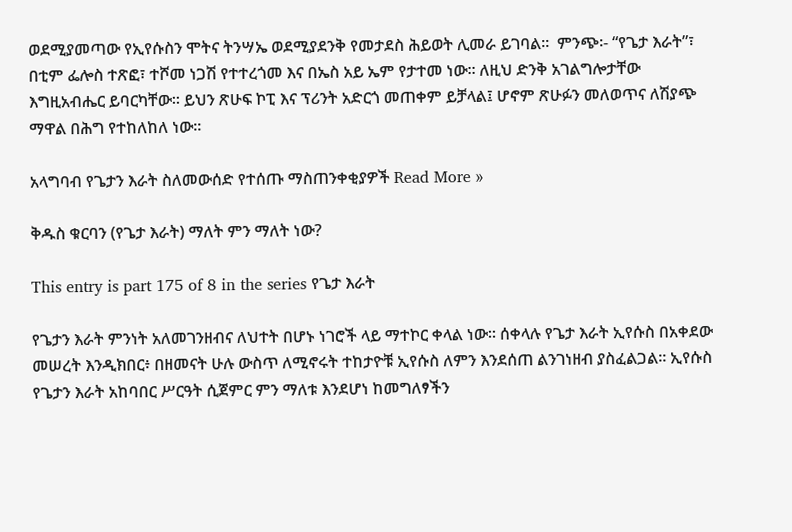ወደሚያመጣው የኢየሱስን ሞትና ትንሣኤ ወደሚያደንቅ የመታደስ ሕይወት ሊመራ ይገባል።  ምንጭ፡- “የጌታ እራት”፣ በቲም ፌሎስ ተጽፎ፣ ተሾመ ነጋሽ የተተረጎመ እና በኤስ አይ ኤም የታተመ ነው፡፡ ለዚህ ድንቅ አገልግሎታቸው እግዚአብሔር ይባርካቸው፡፡ ይህን ጽሁፍ ኮፒ እና ፕሪንት አድርጎ መጠቀም ይቻላል፤ ሆኖም ጽሁፉን መለወጥና ለሽያጭ ማዋል በሕግ የተከለከለ ነው፡፡

አላግባብ የጌታን እራት ስለመውሰድ የተሰጡ ማስጠንቀቂያዎች Read More »

ቅዱስ ቁርባን (የጌታ እራት) ማለት ምን ማለት ነው?

This entry is part 175 of 8 in the series የጌታ እራት

የጌታን እራት ምንነት አለመገንዘብና ለህተት በሆኑ ነገሮች ላይ ማተኮር ቀላል ነው። ሰቀላሉ የጌታ እራት ኢየሱስ በአቀደው መሠረት እንዲክበር፥ በዘመናት ሁሉ ውስጥ ለሚኖሩት ተከታዮቹ ኢየሱስ ለምን እንደሰጠ ልንገነዘብ ያስፈልጋል። ኢየሱስ የጌታን እራት አከባበር ሥርዓት ሲጀምር ምን ማለቱ እንደሆነ ከመግለፃችን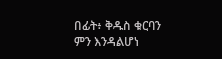በፊት፥ ቅዱስ ቁርባን ምን እንዳልሆነ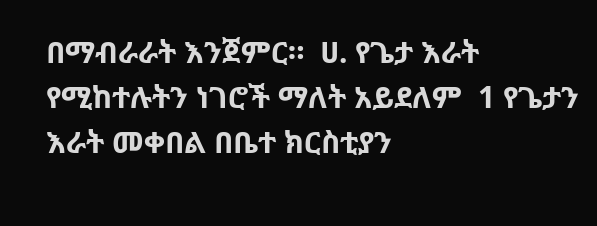በማብራራት እንጀምር።  ሀ. የጌታ እራት የሚከተሉትን ነገሮች ማለት አይደለም  1 የጌታን እራት መቀበል በቤተ ክርስቲያን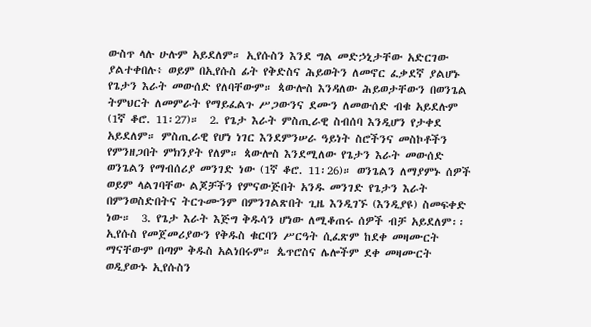ውስጥ ላሉ ሁሉም አይደለም። ኢየሱስን እንደ ግል መድኃኒታቸው አድርገው ያልተቀበሉ፥ ወይም በኢየሱስ ፊት የቅድስና ሕይወትን ለመኖር ፈቃደኛ ያልሆኑ የጌታን እራት መውሰድ የለባቸውም። ጳውሎስ እንዳለው ሕይወታቸውን በወንጌል ትምህርት ለመምራት የማይፈልጉ ሥጋውንና ደሙን ለመውሰድ ብቁ አይደሉም (1ኛ ቆሮ. 11፡27)።  2. የጌታ እራት ምስጢራዊ ስብሰባ እንዲሆን የታቀደ አይደለም። ምስጢራዊ የሆነ ነገር እንደምንሠራ ዓይነት ስሮችንና መስኮቶችን የምንዘጋበት ምክንያት የለም። ጳውሎስ እንደሚለው የጌታን እራት መውሰድ ወንጌልን የማብሰሪያ መንገድ ነው (1ኛ ቆሮ. 11፡26)። ወንጌልን ለማያምኑ ሰዎች ወይም ላልገባቸው ልጆቻችን የምናውጅበት አንዱ መንገድ የጌታን እራት በምንወስድበትና ትርጉሙንም በምንገልጽበት ጊዜ እንዲገኙ (እንዲያዩ) ስመፍቀድ ነው።  3. የጌታ እራት እጅግ ቅዱሳን ሆነው ለሚቆጠሩ ሰዎች ብቻ አይደለም፡፡ ኢየሱስ የመጀመሪያውን የቅዱስ ቁርባን ሥርዓት ሲፈጽም ከደቀ መዛሙርት ማናቸውም በጣም ቅዱስ አልነበሩም። ጴጥሮስና ሌሎችም ደቀ መዛሙርት ወዲያውኑ ኢየሱስን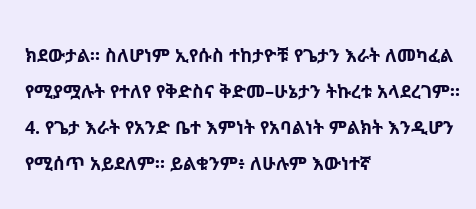ክደውታል። ስለሆነም ኢየሱስ ተከታዮቹ የጌታን እራት ለመካፈል የሚያሟሉት የተለየ የቅድስና ቅድመ–ሁኔታን ትኩረቱ አላደረገም።  4. የጌታ እራት የአንድ ቤተ እምነት የአባልነት ምልክት እንዲሆን የሚሰጥ አይደለም። ይልቁንም፥ ለሁሉም እውነተኛ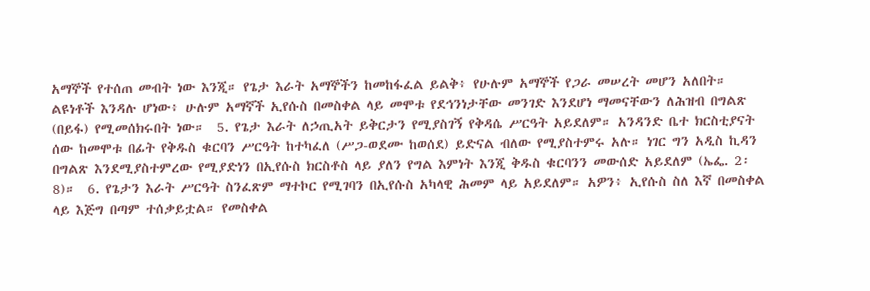አማኞች የተሰጠ መብት ነው እንጂ። የጌታ እራት አማኞችን ከመከፋፈል ይልቅ፥ የሁሉም አማኞች የጋራ መሠረት መሆን አለበት። ልዩነቶች እንዳሉ ሆነው፥ ሁሉም አማኛች ኢየሱስ በመስቀል ላይ መሞቱ የደኅንነታቸው መንገድ እንደሆነ ማመናቸውን ለሕዝብ በግልጽ (በይፋ) የሚመሰክሩበት ነው።  5. የጌታ እራት ለኃጢአት ይቅርታን የሚያስገኝ የቅዳሴ ሥርዓት አይደለም። አንዳንድ ቤተ ክርስቲያናት ሰው ከመሞቱ በፊት የቅዱስ ቁርባን ሥርዓት ከተካፈለ (ሥጋ-ወደሙ ከወሰደ) ይድናል ብለው የሚያስተምሩ አሉ። ነገር ግን አዲስ ኪዳን በግልጽ እንደሚያስተምረው የሚያድነን በኢየሱስ ክርስቶስ ላይ ያለን የግል እምነት እንጂ ቅዱስ ቁርባንን መውሰድ አይደለም (ኤፌ. 2፡8)።  6. የጌታን እራት ሥርዓት ስንፈጽም ማተኮር የሚገባን በኢየሱስ አካላዊ ሕመም ላይ አይደለም። አዎን፥ ኢየሱስ ስለ እኛ በመስቀል ላይ እጅግ በጣም ተሰቃይቷል። የመስቀል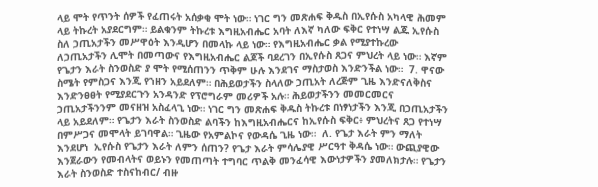ላይ ሞት የጥንት ሰዎች የፈጠሩት አሰቃቂ ሞት ነው። ነገር ግን መጽሐፍ ቅዱስ በኢየሱስ አካላዊ ሕመም ላይ ትኩረት አያደርግም። ይልቁንም ትኩረቱ እግዚአብሔር አባት ለእኛ ካለው ፍቅር የተነሣ ልጁ ኢየሱስ ስለ ኃጢአታችን መሥዋዕት እንዲሆን በመላኩ ላይ ነው። የእግዚአብሔር ቃል የሚያተኩረው ለኃጢአታችን ሊሞት በመጣውና የእግዚአብሔር ልጆች ባደረገን በኢየሱስ ጸጋና ምህረት ላይ ነው። እኛም የጌታን እራት ስንወስድ ያ ሞት የሚሰጠንን ጥቅም ሁሉ እንደገና ማስታወስ እንድንችል ነው።  7. ዋናው ስሜት የምስጋና እንጂ የኀዘን አይደለም። በሕይወታችን ስላለው ኃጢአት ለረጅም ጊዜ እንድናለቅስና እንድንፀፀት የሚያደርጉን አንዳንድ የፕሮግራም መሪዎች አሉ። ሕይወታችንን መመርመርና ኃጢአታችንንም መናዘዝ አስፈላጊ ነው። ነገር ግን መጽሐፍ ቅዱስ ትኩረቱ በነፃነታችን እንጂ በኃጢአታችን ላይ አይደለም። የጌታን እራት ስንወስድ ልባችን ከእግዚአብሔርና ከኢየሱስ ፍቅር፥ ምህረትና ጸጋ የተነሣ በምሥጋና መሞላት ይገባዋል። ጊዜው የአምልኮና የውዳሴ ጊዜ ነው።  ለ. የጌታ እራት ምን ማለት እንደሆነ  ኢየሱስ የጌታን እራት ለምን ሰጠን? የጌታ እራት ምሳሌያዊ ሥርዓተ ቅዳሴ ነው። ውጪያዊው እንጀራውን የመብላትና ወይኑን የመጠጣት ተግባር ጥልቅ መንፈሳዊ እውነታዎችን ያመለክታሉ። የጌታን እራት ስንወስድ ተስናከብር/ ብዙ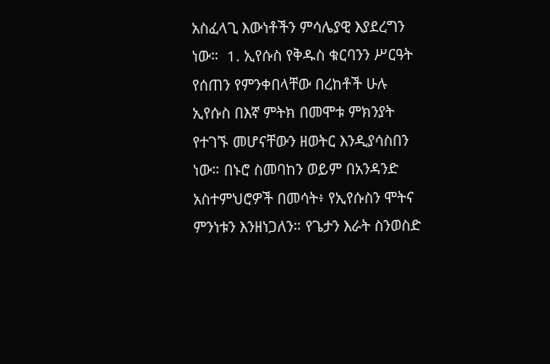አስፈላጊ እውነቶችን ምሳሌያዊ እያደረግን ነው።  1. ኢየሱስ የቅዱስ ቁርባንን ሥርዓት የሰጠን የምንቀበላቸው በረከቶች ሁሉ ኢየሱስ በእኛ ምትክ በመሞቱ ምክንያት የተገኙ መሆናቸውን ዘወትር እንዲያሳስበን ነው። በኑሮ ስመባከን ወይም በአንዳንድ አስተምህሮዎች በመሳት፥ የኢየሱስን ሞትና ምንነቱን እንዘነጋለን። የጌታን እራት ስንወስድ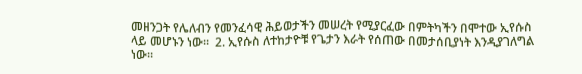መዘንጋት የሌለብን የመንፈሳዊ ሕይወታችን መሠረት የሚያርፈው በምትካችን በሞተው ኢየሱስ ላይ መሆኑን ነው።  2. ኢየሱስ ለተከታዮቹ የጌታን እራት የሰጠው በመታሰቢያነት እንዲያገለግል ነው።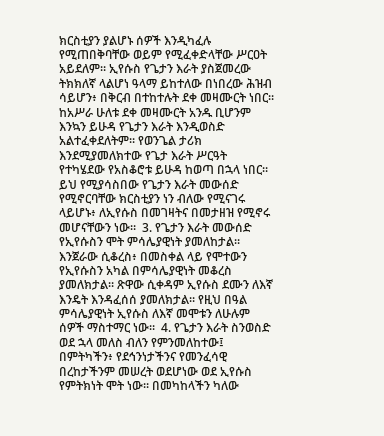ክርስቲያን ያልሆኑ ሰዎች እንዲካፈሉ የሚጠበቅባቸው ወይም የሚፈቀድላቸው ሥርዐት አይደለም። ኢየሱስ የጌታን እራት ያስጀመረው ትክክለኛ ላልሆነ ዓላማ ይከተለው በነበረው ሕዝብ ሳይሆን፥ በቅርብ በተከተሉት ደቀ መዛሙርት ነበር። ከአሥራ ሁለቱ ደቀ መዛሙርት አንዱ ቢሆንም እንኳን ይሁዳ የጌታን እራት እንዲወስድ አልተፈቀደለትም። የወንጌል ታሪክ እንደሚያመለክተው የጌታ እራት ሥርዓት የተካሄደው የአስቆሮቱ ይሁዳ ከወጣ በኋላ ነበር። ይህ የሚያሳስበው የጌታን እራት መውሰድ የሚኖርባቸው ክርስቲያን ነን ብለው የሚናገሩ ላይሆኑ፥ ለኢየሱስ በመገዛትና በመታዘዝ የሚኖሩ መሆናቸውን ነው።  3. የጌታን እራት መውሰድ የኢየሱስን ሞት ምሳሌያዊነት ያመለከታል፡፡ እንጀራው ሲቆረስ፥ በመስቀል ላይ የሞተውን የኢየሱስን አካል በምሳሌያዊነት መቆረስ ያመለክታል። ጽዋው ሲቀዳም ኢየሱስ ደሙን ለእኛ እንዴት እንዳፈሰሰ ያመለክታል። የዚህ በዓል ምሳሌያዊነት ኢየሱስ ለእኛ መሞቱን ለሁሉም ሰዎች ማስተማር ነው።  4. የጌታን እራት ስንወስድ ወደ ኋላ መለስ ብለን የምንመለከተው፤ በምትካችን፥ የደኅንነታችንና የመንፈሳዊ በረከታችንም መሠረት ወደሆነው ወደ ኢየሱስ የምትክነት ሞት ነው። በመካከላችን ካለው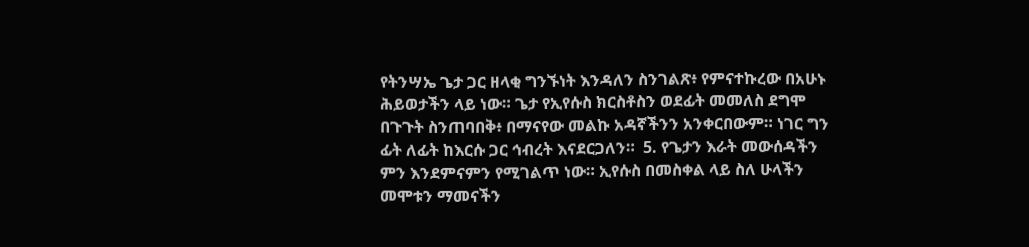የትንሣኤ ጌታ ጋር ዘላቂ ግንኙነት እንዳለን ስንገልጽ፥ የምናተኩረው በአሁኑ ሕይወታችን ላይ ነው። ጌታ የኢየሱስ ክርስቶስን ወደፊት መመለስ ደግሞ በጉጉት ስንጠባበቅ፥ በማናየው መልኩ አዳኛችንን አንቀርበውም። ነገር ግን ፊት ለፊት ከእርሱ ጋር ኅብረት እናደርጋለን።  5. የጌታን እራት መውሰዳችን ምን እንደምናምን የሚገልጥ ነው። ኢየሱስ በመስቀል ላይ ስለ ሁላችን መሞቱን ማመናችን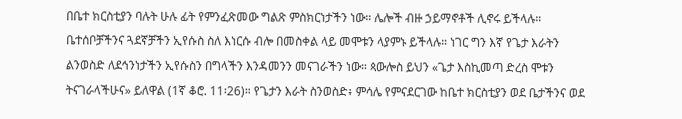በቤተ ክርስቲያን ባሉት ሁሉ ፊት የምንፈጽመው ግልጽ ምስክርነታችን ነው። ሌሎች ብዙ ኃይማኖቶች ሊኖሩ ይችላሉ። ቤተሰቦቻችንና ጓደኛቻችን ኢየሱስ ስለ እነርሱ ብሎ በመስቀል ላይ መሞቱን ላያምኑ ይችላሉ። ነገር ግን እኛ የጌታ እራትን ልንወስድ ለደኅንነታችን ኢየሱስን በግላችን እንዳመንን መናገራችን ነው። ጳውሎስ ይህን «ጌታ እስኪመጣ ድረስ ሞቱን ትናገራላችሁና» ይለዋል (1ኛ ቆሮ. 11፡26)። የጌታን እራት ስንወስድ፥ ምሳሌ የምናደርገው ከቤተ ክርስቲያን ወደ ቤታችንና ወደ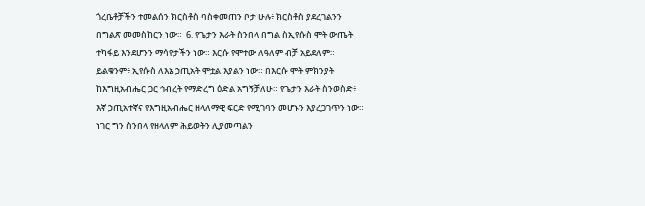ጎረቤቶቻችን ተመልሰን ክርስቶስ ባስቀመጠን ቦታ ሁሉ፥ ክርስቶስ ያደረገልንን በግልጽ መመስከርን ነው።  6. የጌታን እራት ስንበላ በግል ስኢየሱስ ሞት ውጤት ተካፋይ እንደሆንን ማሳየታችን ነው። እርሱ የሞተው ለዓለም ብቻ አይደለም። ይልቁንም፥ ኢየሱስ ለእኔ ኃጢአት ሞቷል እያልን ነው። በእርሱ ሞት ምክንያት ከእግዚአብሔር ጋር ኅብረት የማድረግ ዕድል አግኝቻለሁ። የጌታን እራት ስንወስድ፥ እኛ ኃጢአተኛና የእግዚአብሔር ዘላለማዊ ፍርድ የሚገባን መሆኑን እያረጋገጥን ነው። ነገር ግን ስንበላ የዘላለም ሕይወትን ሊያመጣልን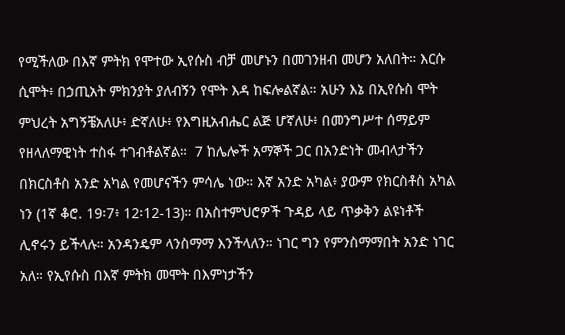የሚችለው በእኛ ምትክ የሞተው ኢየሱስ ብቻ መሆኑን በመገንዘብ መሆን አለበት። እርሱ ሲሞት፥ በኃጢአት ምክንያት ያለብኝን የሞት እዳ ከፍሎልኛል። አሁን እኔ በኢየሱስ ሞት ምህረት አግኝቼአለሁ፥ ድኛለሁ፥ የእግዚአብሔር ልጅ ሆኛለሁ፥ በመንግሥተ ሰማይም የዘላለማዊነት ተስፋ ተገብቶልኛል።  7 ከሌሎች አማኞች ጋር በአንድነት መብላታችን በክርስቶስ አንድ አካል የመሆናችን ምሳሌ ነው። እኛ አንድ አካል፥ ያውም የክርስቶስ አካል ነን (1ኛ ቆሮ. 19፡7፥ 12፡12-13)። በአስተምህሮዎች ጉዳይ ላይ ጥቃቅን ልዩነቶች ሊኖሩን ይችላሉ። አንዳንዴም ላንስማማ እንችላለን። ነገር ግን የምንስማማበት አንድ ነገር አለ። የኢየሱስ በእኛ ምትክ መሞት በእምነታችን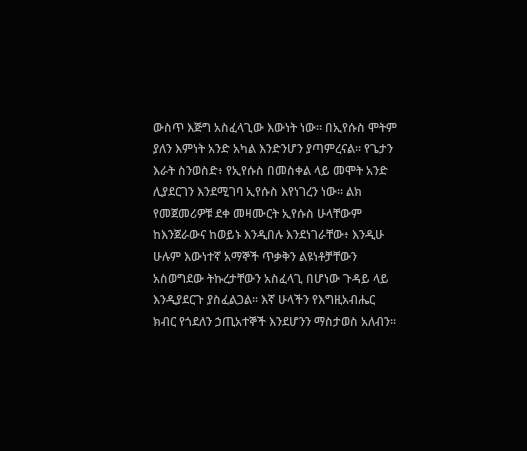ውስጥ እጅግ አስፈላጊው እውነት ነው። በኢየሱስ ሞትም ያለን እምነት አንድ አካል እንድንሆን ያጣምረናል። የጌታን እራት ስንወስድ፥ የኢየሱስ በመስቀል ላይ መሞት አንድ ሊያደርገን እንደሚገባ ኢየሱስ እየነገረን ነው። ልክ የመጀመሪዎቹ ደቀ መዛሙርት ኢየሱስ ሁላቸውም ከእንጀራውና ከወይኑ እንዲበሉ እንደነገራቸው፥ እንዲሁ ሁሉም እውነተኛ አማኞች ጥቃቅን ልዩነቶቻቸውን አስወግደው ትኩረታቸውን አስፈላጊ በሆነው ጉዳይ ላይ እንዲያደርጉ ያስፈልጋል። እኛ ሁላችን የእግዚአብሔር ክብር የጎደለን ኃጢአተኞች እንደሆንን ማስታወስ አለብን።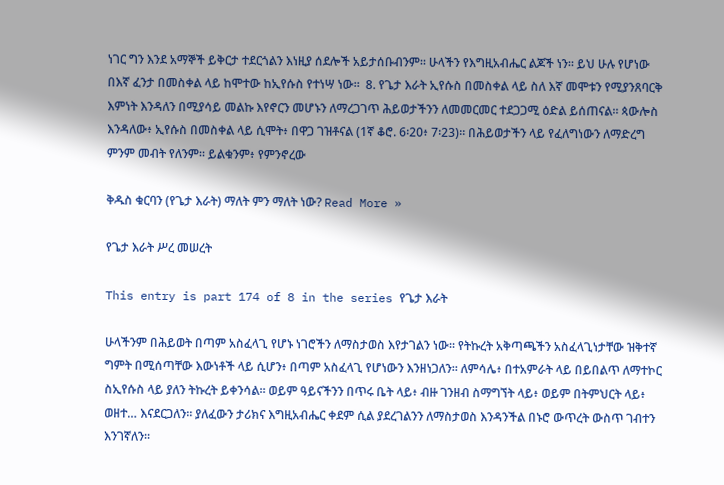ነገር ግን እንደ አማኞች ይቅርታ ተደርጎልን እነዚያ ሰደሎች አይታሰቡብንም። ሁላችን የእግዚአብሔር ልጆች ነን። ይህ ሁሉ የሆነው በእኛ ፈንታ በመስቀል ላይ ከሞተው ከኢየሱስ የተነሣ ነው።  8. የጌታ እራት ኢየሱስ በመስቀል ላይ ስለ እኛ መሞቱን የሚያንጸባርቅ እምነት እንዳለን በሚያሳይ መልኩ እየኖርን መሆኑን ለማረጋገጥ ሕይወታችንን ለመመርመር ተደጋጋሚ ዕድል ይሰጠናል። ጳውሎስ እንዳለው፥ ኢየሱስ በመስቀል ላይ ሲሞት፥ በዋጋ ገዝቶናል (1ኛ ቆሮ. 6፡20፥ 7፡23)። በሕይወታችን ላይ የፈለግነውን ለማድረግ ምንም መብት የለንም። ይልቁንም፥ የምንኖረው

ቅዱስ ቁርባን (የጌታ እራት) ማለት ምን ማለት ነው? Read More »

የጌታ እራት ሥረ መሠረት

This entry is part 174 of 8 in the series የጌታ እራት

ሁላችንም በሕይወት በጣም አስፈላጊ የሆኑ ነገሮችን ለማስታወስ እየታገልን ነው። የትኩረት አቅጣጫችን አስፈላጊነታቸው ዝቅተኛ ግምት በሚሰጣቸው እውነቶች ላይ ሲሆን፥ በጣም አስፈላጊ የሆነውን እንዘነጋለን። ለምሳሌ፥ በተአምራት ላይ በይበልጥ ለማተኮር ስኢየሱስ ላይ ያለን ትኩረት ይቀንሳል። ወይም ዓይናችንን በጥሩ ቤት ላይ፥ ብዙ ገንዘብ ስማግኘት ላይ፥ ወይም በትምህርት ላይ፥ ወዘተ… እናደርጋለን። ያለፈውን ታሪክና እግዚአብሔር ቀደም ሲል ያደረገልንን ለማስታወስ እንዳንችል በኑሮ ውጥረት ውስጥ ገብተን እንገኛለን።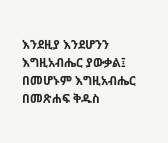እንደዚያ እንደሆንን እግዚአብሔር ያውቃል፤ በመሆኑም እግዚአብሔር በመጽሐፍ ቅዱስ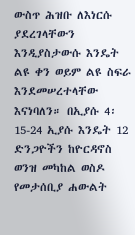ውስጥ ሕዝቡ ለእነርሱ ያደረገላቸውን እንዲያስታውሱ እንዴት ልዩ ቀን ወይም ልዩ ስፍራ እንደመሠረተላቸው እናነባለን። በኢያሱ 4፡15-24 ኢያሱ እንዴት 12 ድንጋዮችን ከዮርዳኖስ ወንዝ መካከል ወስዶ የመታሰቢያ ሐውልት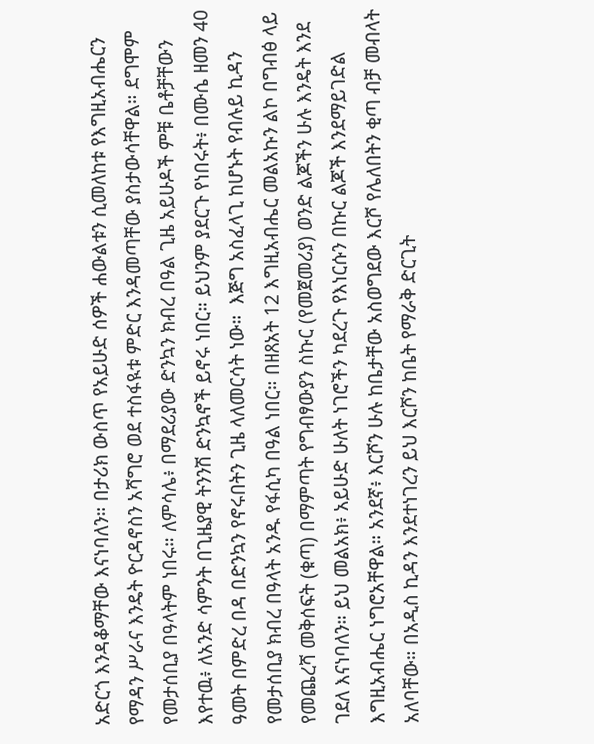አድርጎ እንዳቆማቸው እናነባለን። በታሪክ ውስጥ የአይሁድ ሰዎች ሐውልቱን ሲመለከቱ የእግዚአብሔርን የማዳን ሥራና እንዴት ዮርዳኖስን አሻግሮ ወደ ተስፋዪቱ ምድር እንዳመጣቸው ያስታውሳቸዋል። ደግሞም የመታሰቢያ በዓላትም ነበሩ። ለምሳሌ፥ በማደሪያው ድንኳን ክብረ በዓል ጊዜ አይሁዶች ምቹ ቤቶቻቸውን እየተዉ፥ ለአንድ ሳምንት በጊዜያዊ ትንንሽ ድንኳኖች ይኖሩ ነበር። ይህንም ያደርጉ የነበሩት፥ በሙሴ ዘመን 40 ዓመት በምድረ በዳ በድንኳን የኖሩበትን ጊዜ ላለመርሳት ነው።  እጅግ አስፈላጊ ከሆኑት የብሉይ ኪዳን የመታሰቢያ ክብረ በዓላት አንዱ የፋሲካ በዓል ነበር። በዘጸአት 12 እግዚአብሔር መልአኩን ልኮ በግብፅ ላይ የመጨረሻ መቅሰፍት (ቁጣ) በማምጣት የግብፃውያን ስኩር (የመጀመሪያ) ወንድ ልጆችን ሁሉ እንዴት እንደ ገደለ እናነባለን። ይህ መልአክ፥ አይሁድ ሁለት ነገሮችን ካደረጉ የእነርሱን በኩር ልጆች እንደማይገድል እግዚአብሔር ነግሮአቸዋል። አንደኛ፥ እርሾን ሁሉ ከቤታቸው አስወግደው እርሾ የሌለበትን ቂጣ ብቻ መብላት አለባቸው። በአዲስ ኪዳን እንደተነገረን ይህ እርሾን ከቤት የማራቅ ድርጊት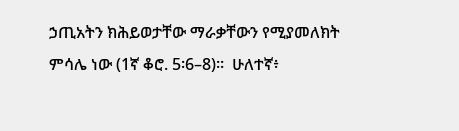ኃጢአትን ክሕይወታቸው ማራቃቸውን የሚያመለክት ምሳሌ ነው (1ኛ ቆሮ. 5፡6–8)።  ሁለተኛ፥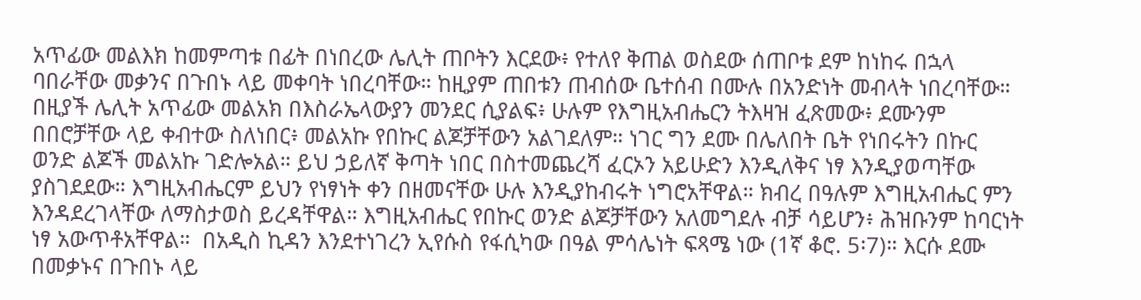አጥፊው መልእክ ከመምጣቱ በፊት በነበረው ሌሊት ጠቦትን እርደው፥ የተለየ ቅጠል ወስደው ሰጠቦቱ ደም ከነከሩ በኋላ ባበራቸው መቃንና በጉበኑ ላይ መቀባት ነበረባቸው። ከዚያም ጠበቱን ጠብሰው ቤተሰብ በሙሉ በአንድነት መብላት ነበረባቸው። በዚያች ሌሊት አጥፊው መልአክ በእስራኤላውያን መንደር ሲያልፍ፥ ሁሉም የእግዚአብሔርን ትእዛዝ ፈጽመው፥ ደሙንም በበሮቻቸው ላይ ቀብተው ስለነበር፥ መልአኩ የበኩር ልጆቻቸውን አልገደለም። ነገር ግን ደሙ በሌለበት ቤት የነበሩትን በኩር ወንድ ልጆች መልአኩ ገድሎአል። ይህ ኃይለኛ ቅጣት ነበር በስተመጨረሻ ፈርኦን አይሁድን እንዲለቅና ነፃ እንዲያወጣቸው ያስገደደው። እግዚአብሔርም ይህን የነፃነት ቀን በዘመናቸው ሁሉ እንዲያከብሩት ነግሮአቸዋል። ክብረ በዓሉም እግዚአብሔር ምን እንዳደረገላቸው ለማስታወስ ይረዳቸዋል። እግዚአብሔር የበኩር ወንድ ልጆቻቸውን አለመግደሉ ብቻ ሳይሆን፥ ሕዝቡንም ከባርነት ነፃ አውጥቶአቸዋል።  በአዲስ ኪዳን እንደተነገረን ኢየሱስ የፋሲካው በዓል ምሳሌነት ፍጻሜ ነው (1ኛ ቆሮ. 5፡7)። እርሱ ደሙ በመቃኑና በጉበኑ ላይ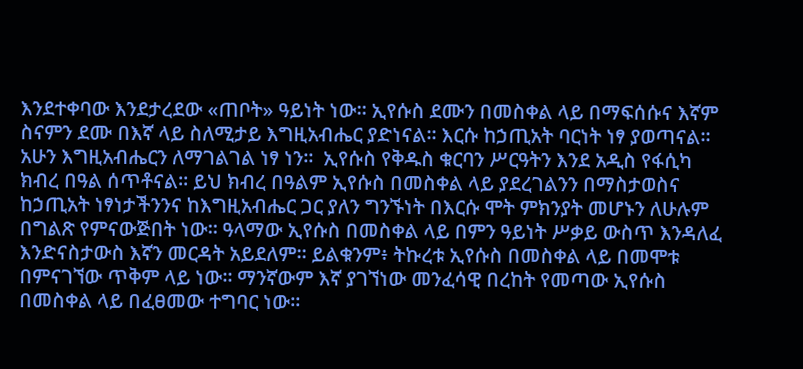እንደተቀባው እንደታረደው «ጠቦት» ዓይነት ነው። ኢየሱስ ደሙን በመስቀል ላይ በማፍሰሱና እኛም ስናምን ደሙ በእኛ ላይ ስለሚታይ እግዚአብሔር ያድነናል። እርሱ ከኃጢአት ባርነት ነፃ ያወጣናል። አሁን እግዚአብሔርን ለማገልገል ነፃ ነን።  ኢየሱስ የቅዱስ ቁርባን ሥርዓትን እንደ አዲስ የፋሲካ ክብረ በዓል ሰጥቶናል። ይህ ክብረ በዓልም ኢየሱስ በመስቀል ላይ ያደረገልንን በማስታወስና ከኃጢአት ነፃነታችንንና ከእግዚአብሔር ጋር ያለን ግንኙነት በእርሱ ሞት ምክንያት መሆኑን ለሁሉም በግልጽ የምናውጅበት ነው። ዓላማው ኢየሱስ በመስቀል ላይ በምን ዓይነት ሥቃይ ውስጥ እንዳለፈ እንድናስታውስ እኛን መርዳት አይደለም። ይልቁንም፥ ትኩረቱ ኢየሱስ በመስቀል ላይ በመሞቱ በምናገኘው ጥቅም ላይ ነው። ማንኛውም እኛ ያገኘነው መንፈሳዊ በረከት የመጣው ኢየሱስ በመስቀል ላይ በፈፀመው ተግባር ነው።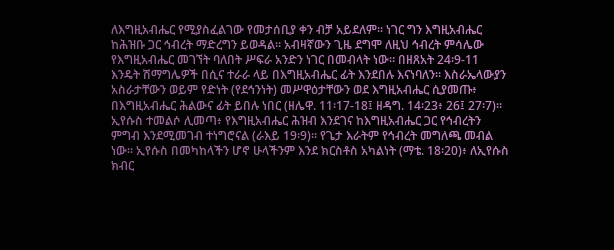ለእግዚአብሔር የሚያስፈልገው የመታሰቢያ ቀን ብቻ አይደለም። ነገር ግን እግዚአብሔር ከሕዝቡ ጋር ኅብረት ማድረግን ይወዳል። አብዛኛውን ጊዜ ደግሞ ለዚህ ኅብረት ምሳሌው የእግዚአብሔር መገኘት ባለበት ሥፍራ አንድን ነገር በመብላት ነው። በዘጸአት 24፡9-11 እንዴት ሽማግሌዎች በሲና ተራራ ላይ በእግዚአብሔር ፊት እንደበሉ እናነባለን። እስራኤላውያን አስራታቸውን ወይም የድነት (የደኅንነት) መሥዋዕታቸውን ወደ እግዚአብሔር ሲያመጡ፥ በእግዚአብሔር ሕልውና ፊት ይበሉ ነበር (ዘሌዋ. 11፡17-18፤ ዘዳግ. 14፡23፥ 26፤ 27፡7)። ኢየሱስ ተመልሶ ሊመጣ፥ የእግዚአብሔር ሕዝብ እንደገና ከእግዚአብሔር ጋር የኅብረትን ምግብ እንደሚመገብ ተነግሮናል (ራእይ 19፡9)፡፡ የጌታ እራትም የኅብረት መግለጫ መብል ነው፡፡ ኢየሱስ በመካከላችን ሆኖ ሁላችንም እንደ ክርስቶስ አካልነት (ማቴ. 18፡20)፥ ለኢየሱስ ክብር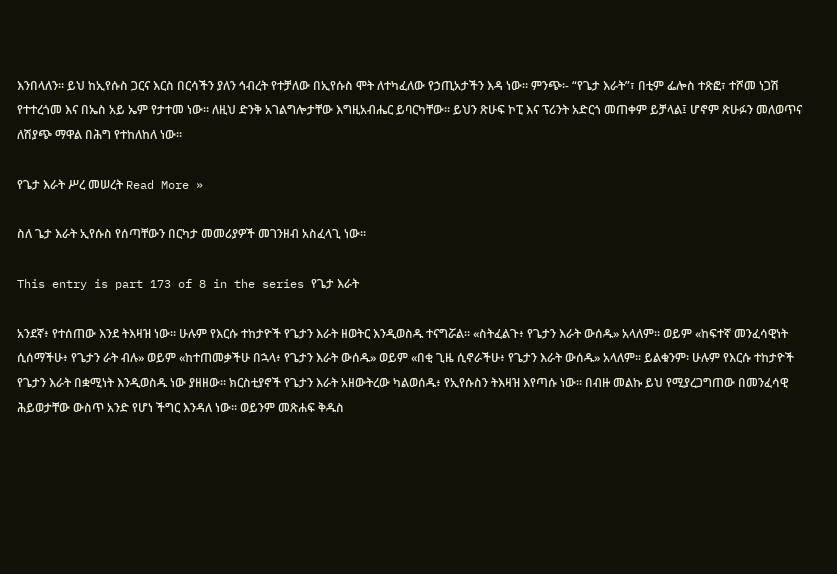እንበላለን። ይህ ከኢየሱስ ጋርና እርስ በርሳችን ያለን ኅብረት የተቻለው በኢየሱስ ሞት ለተካፈለው የኃጢአታችን እዳ ነው። ምንጭ፡- “የጌታ እራት”፣ በቲም ፌሎስ ተጽፎ፣ ተሾመ ነጋሽ የተተረጎመ እና በኤስ አይ ኤም የታተመ ነው፡፡ ለዚህ ድንቅ አገልግሎታቸው እግዚአብሔር ይባርካቸው፡፡ ይህን ጽሁፍ ኮፒ እና ፕሪንት አድርጎ መጠቀም ይቻላል፤ ሆኖም ጽሁፉን መለወጥና ለሽያጭ ማዋል በሕግ የተከለከለ ነው፡፡

የጌታ እራት ሥረ መሠረት Read More »

ስለ ጌታ እራት ኢየሱስ የሰጣቸውን በርካታ መመሪያዎች መገንዘብ አስፈላጊ ነው።

This entry is part 173 of 8 in the series የጌታ እራት

አንደኛ፥ የተሰጠው እንደ ትእዛዝ ነው። ሁሉም የእርሱ ተከታዮች የጌታን እራት ዘወትር እንዲወስዱ ተናግሯል። «ስትፈልጉ፥ የጌታን እራት ውሰዱ» አላለም። ወይም «ከፍተኛ መንፈሳዊነት ሲሰማችሁ፥ የጌታን ራት ብሉ» ወይም «ከተጠመቃችሁ በኋላ፥ የጌታን እራት ውሰዱ» ወይም «በቂ ጊዜ ሲኖራችሁ፥ የጌታን እራት ውሰዱ» አላለም። ይልቁንም፡ ሁሉም የእርሱ ተከታዮች የጌታን እራት በቋሚነት እንዲወስዱ ነው ያዘዘው። ክርስቲያኖች የጌታን እራት አዘውትረው ካልወሰዱ፥ የኢየሱስን ትእዛዝ እየጣሱ ነው። በብዙ መልኩ ይህ የሚያረጋግጠው በመንፈሳዊ ሕይወታቸው ውስጥ አንድ የሆነ ችግር እንዳለ ነው። ወይንም መጽሐፍ ቅዱስ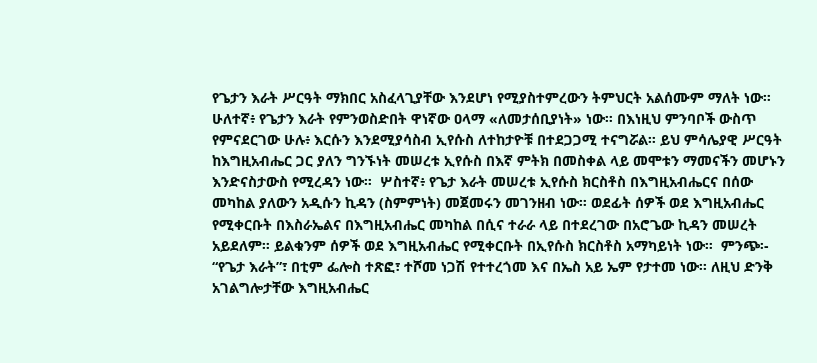የጌታን እራት ሥርዓት ማክበር አስፈላጊያቸው እንደሆነ የሚያስተምረውን ትምህርት አልሰሙም ማለት ነው።  ሁለተኛ፥ የጌታን እራት የምንወስድበት ዋነኛው ዐላማ «ለመታሰቢያነት» ነው። በእነዚህ ምንባቦች ውስጥ የምናደርገው ሁሉ፥ እርሱን እንደሚያሳስብ ኢየሱስ ለተከታዮቹ በተደጋጋሚ ተናግሯል። ይህ ምሳሌያዊ ሥርዓት ከእግዚአብሔር ጋር ያለን ግንኙነት መሠረቱ ኢየሱስ በእኛ ምትክ በመስቀል ላይ መሞቱን ማመናችን መሆኑን እንድናስታውስ የሚረዳን ነው።  ሦስተኛ፥ የጌታ እራት መሠረቱ ኢየሱስ ክርስቶስ በእግዚአብሔርና በሰው መካከል ያለውን አዲሱን ኪዳን (ስምምነት) መጀመሩን መገንዘብ ነው። ወደፊት ሰዎች ወደ እግዚአብሔር የሚቀርቡት በእስራኤልና በእግዚአብሔር መካከል በሲና ተራራ ላይ በተደረገው በአሮጌው ኪዳን መሠረት አይደለም። ይልቁንም ሰዎች ወደ እግዚአብሔር የሚቀርቡት በኢየሱስ ክርስቶስ አማካይነት ነው።  ምንጭ፡- “የጌታ እራት”፣ በቲም ፌሎስ ተጽፎ፣ ተሾመ ነጋሽ የተተረጎመ እና በኤስ አይ ኤም የታተመ ነው፡፡ ለዚህ ድንቅ አገልግሎታቸው እግዚአብሔር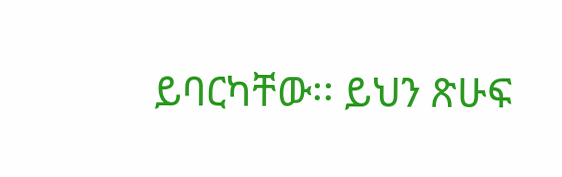ይባርካቸው፡፡ ይህን ጽሁፍ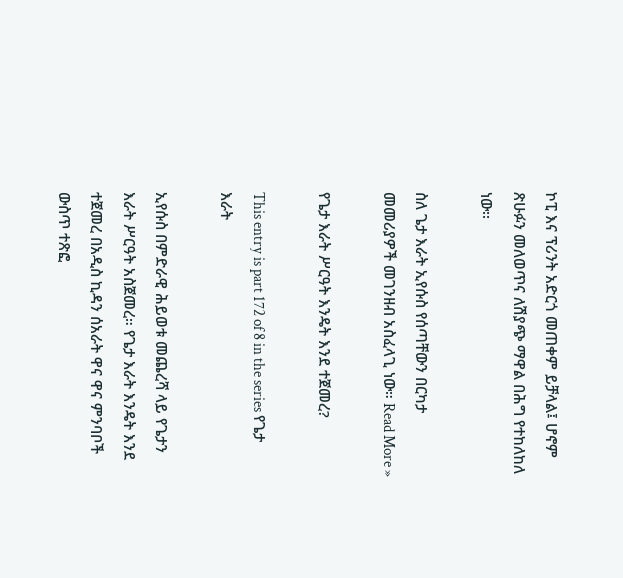ኮፒ እና ፕሪንት አድርጎ መጠቀም ይቻላል፤ ሆኖም ጽሁፉን መለወጥና ለሽያጭ ማዋል በሕግ የተከለከለ ነው፡፡

ስለ ጌታ እራት ኢየሱስ የሰጣቸውን በርካታ መመሪያዎች መገንዘብ አስፈላጊ ነው። Read More »

የጌታ እራት ሥርዓት እንዴት እንደ ተጀመረ?

This entry is part 172 of 8 in the series የጌታ እራት

ኢየሱስ በምድራዊ ሕይወቱ መጨረሻ ላይ የጌታን እራት ሥርዓት አስጀመረ። የጌታ እራት እንዴት እንደ ተጀመረ በአዲስ ኪዳን ሰአራት ዋና ዋና ምንባቦች ውስጥ ተጽፎ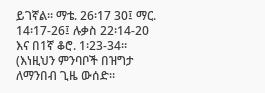ይገኛል። ማቴ. 26፡17 30፤ ማር. 14፡17-26፤ ሉቃስ 22፡14-20 እና በ1ኛ ቆሮ. 1፡23-34። (እነዚህን ምንባቦች በዝግታ ለማንበብ ጊዜ ውሰድ።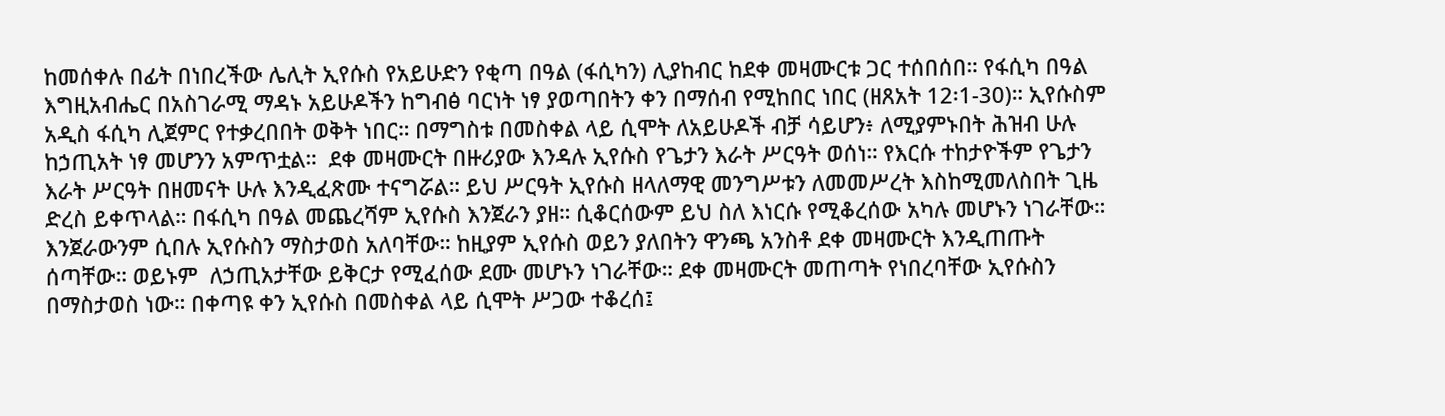ከመሰቀሉ በፊት በነበረችው ሌሊት ኢየሱስ የአይሁድን የቂጣ በዓል (ፋሲካን) ሊያከብር ከደቀ መዛሙርቱ ጋር ተሰበሰበ። የፋሲካ በዓል እግዚአብሔር በአስገራሚ ማዳኑ አይሁዶችን ከግብፅ ባርነት ነፃ ያወጣበትን ቀን በማሰብ የሚከበር ነበር (ዘጸአት 12፡1-30)። ኢየሱስም አዲስ ፋሲካ ሊጀምር የተቃረበበት ወቅት ነበር። በማግስቱ በመስቀል ላይ ሲሞት ለአይሁዶች ብቻ ሳይሆን፥ ለሚያምኑበት ሕዝብ ሁሉ ከኃጢአት ነፃ መሆንን አምጥቷል።  ደቀ መዛሙርት በዙሪያው እንዳሉ ኢየሱስ የጌታን እራት ሥርዓት ወሰነ። የእርሱ ተከታዮችም የጌታን እራት ሥርዓት በዘመናት ሁሉ እንዲፈጽሙ ተናግሯል። ይህ ሥርዓት ኢየሱስ ዘላለማዊ መንግሥቱን ለመመሥረት እስከሚመለስበት ጊዜ ድረስ ይቀጥላል። በፋሲካ በዓል መጨረሻም ኢየሱስ እንጀራን ያዘ። ሲቆርሰውም ይህ ስለ እነርሱ የሚቆረሰው አካሉ መሆኑን ነገራቸው። እንጀራውንም ሲበሉ ኢየሱስን ማስታወስ አለባቸው። ከዚያም ኢየሱስ ወይን ያለበትን ዋንጫ አንስቶ ደቀ መዛሙርት እንዲጠጡት ሰጣቸው። ወይኑም  ለኃጢአታቸው ይቅርታ የሚፈሰው ደሙ መሆኑን ነገራቸው። ደቀ መዛሙርት መጠጣት የነበረባቸው ኢየሱስን በማስታወስ ነው። በቀጣዩ ቀን ኢየሱስ በመስቀል ላይ ሲሞት ሥጋው ተቆረሰ፤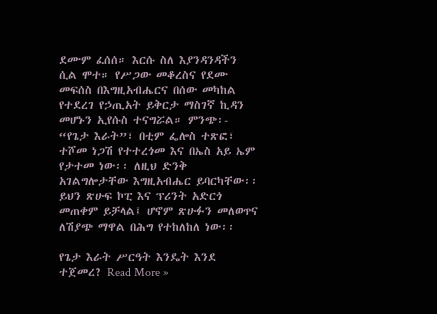ደሙም ፈሰሰ። እርሱ ስለ እያንዳንዳችን ሲል ሞተ። የሥጋው መቆረስና የደሙ መፍሰስ በእግዚአብሔርና በሰው መካከል የተደረገ የኃጢአት ይቅርታ ማስገኛ ኪዳን መሆኑን ኢየሱስ ተናግሯል። ምንጭ፡- “የጌታ እራት”፣ በቲም ፌሎስ ተጽፎ፣ ተሾመ ነጋሽ የተተረጎመ እና በኤስ አይ ኤም የታተመ ነው፡፡ ለዚህ ድንቅ አገልግሎታቸው እግዚአብሔር ይባርካቸው፡፡ ይህን ጽሁፍ ኮፒ እና ፕሪንት አድርጎ መጠቀም ይቻላል፤ ሆኖም ጽሁፉን መለወጥና ለሽያጭ ማዋል በሕግ የተከለከለ ነው፡፡

የጌታ እራት ሥርዓት እንዴት እንደ ተጀመረ? Read More »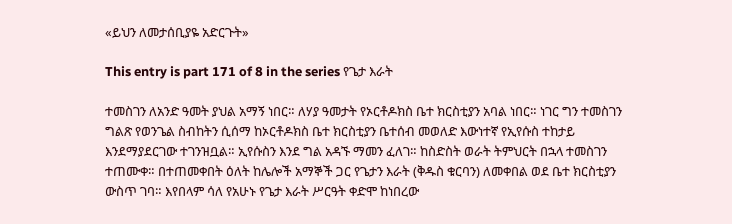«ይህን ለመታሰቢያዬ አድርጉት»

This entry is part 171 of 8 in the series የጌታ እራት

ተመስገን ለአንድ ዓመት ያህል አማኝ ነበር። ለሃያ ዓመታት የኦርቶዶክስ ቤተ ክርስቲያን አባል ነበር። ነገር ግን ተመስገን ግልጽ የወንጌል ስብከትን ሲሰማ ከኦርቶዶክስ ቤተ ክርስቲያን ቤተሰብ መወለድ እውነተኛ የኢየሱስ ተከታይ እንደማያደርገው ተገንዝቧል። ኢየሱስን እንደ ግል አዳኙ ማመን ፈለገ። ከስድስት ወራት ትምህርት በኋላ ተመስገን ተጠሙቀ። በተጠመቀበት ዕለት ከሌሎች አማኞች ጋር የጌታን እራት (ቅዱስ ቁርባን) ለመቀበል ወደ ቤተ ክርስቲያን ውስጥ ገባ። እየበላም ሳለ የአሁኑ የጌታ እራት ሥርዓት ቀድሞ ከነበረው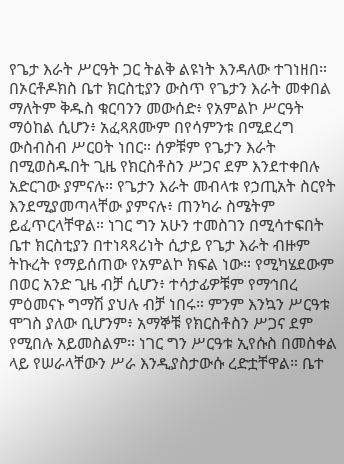የጌታ እራት ሥርዓት ጋር ትልቅ ልዩነት እንዳለው ተገነዘበ። በኦርቶዶክስ ቤተ ክርስቲያን ውስጥ የጌታን እራት መቀበል ማለትም ቅዱስ ቁርባንን መውሰድ፥ የአምልኮ ሥርዓት ማዕከል ሲሆን፥ አፈጻጸሙም በየሳምንቱ በሚደረግ ውስብስብ ሥርዐት ነበር። ሰዎቹም የጌታን እራት በሚወስዱበት ጊዜ የክርስቶስን ሥጋና ደም እንደተቀበሉ አድርገው ያምናሉ። የጌታን እራት መብላቱ የኃጢአት ስርየት እንደሚያመጣላቸው ያምናሉ፥ ጠንካራ ስሜትም ይፈጥርላቸዋል። ነገር ግን አሁን ተመስገን በሚሳተፍበት ቤተ ክርስቲያን በተነጻጻሪነት ሲታይ የጌታ እራት ብዙም ትኩረት የማይሰጠው የአምልኮ ክፍል ነው። የሚካሄደውም በወር አንድ ጊዜ ብቻ ሲሆን፥ ተሳታፊዎቹም የማኅበረ ምዕመናኑ ግማሽ ያህሉ ብቻ ነበሩ። ምንም እንኳን ሥርዓቱ ሞገስ ያለው ቢሆንም፥ አማኞቹ የክርስቶስን ሥጋና ደም የሚበሉ አይመስልም። ነገር ግን ሥርዓቱ ኢየሱስ በመስቀል ላይ የሠራላቸውን ሥራ እንዲያስታውሱ ረድቷቸዋል። ቤተ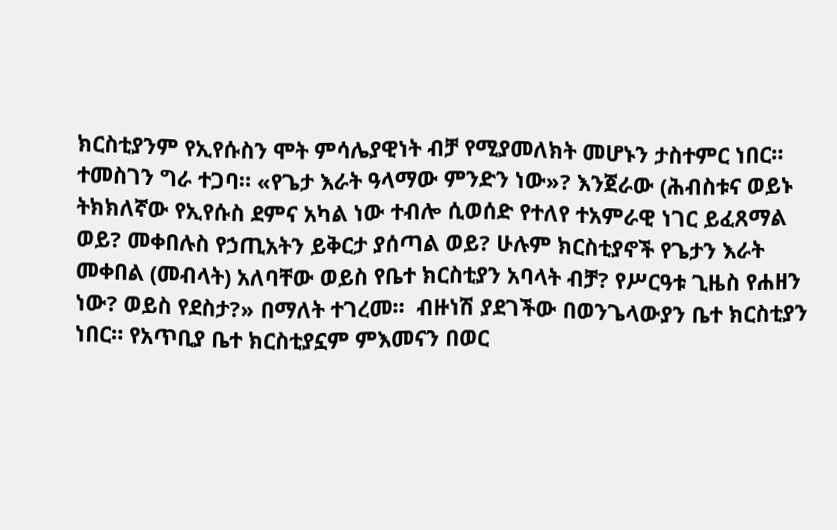ክርስቲያንም የኢየሱስን ሞት ምሳሌያዊነት ብቻ የሚያመለክት መሆኑን ታስተምር ነበር።  ተመስገን ግራ ተጋባ። «የጌታ እራት ዓላማው ምንድን ነው»? እንጀራው (ሕብስቱና ወይኑ ትክክለኛው የኢየሱስ ደምና አካል ነው ተብሎ ሲወሰድ የተለየ ተአምራዊ ነገር ይፈጸማል ወይ? መቀበሉስ የኃጢአትን ይቅርታ ያሰጣል ወይ? ሁሉም ክርስቲያኖች የጌታን እራት መቀበል (መብላት) አለባቸው ወይስ የቤተ ክርስቲያን አባላት ብቻ? የሥርዓቱ ጊዜስ የሐዘን ነው? ወይስ የደስታ?» በማለት ተገረመ።  ብዙነሽ ያደገችው በወንጌላውያን ቤተ ክርስቲያን ነበር። የአጥቢያ ቤተ ክርስቲያኗም ምእመናን በወር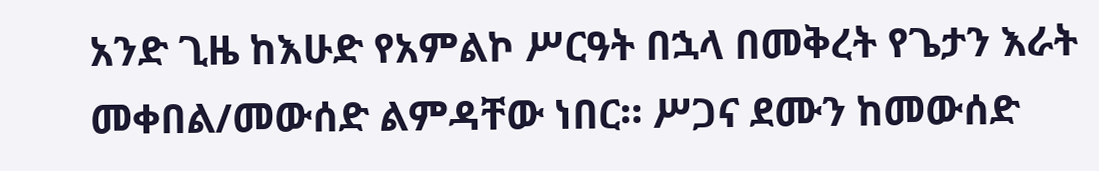አንድ ጊዜ ከእሁድ የአምልኮ ሥርዓት በኋላ በመቅረት የጌታን እራት መቀበል/መውሰድ ልምዳቸው ነበር። ሥጋና ደሙን ከመውሰድ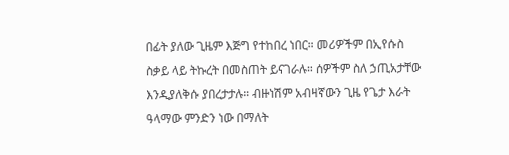በፊት ያለው ጊዜም እጅግ የተከበረ ነበር። መሪዎችም በኢየሱስ ስቃይ ላይ ትኩረት በመስጠት ይናገራሉ። ሰዎችም ስለ ኃጢአታቸው እንዲያለቅሱ ያበረታታሉ። ብዙነሽም አብዛኛውን ጊዜ የጌታ እራት ዓላማው ምንድን ነው በማለት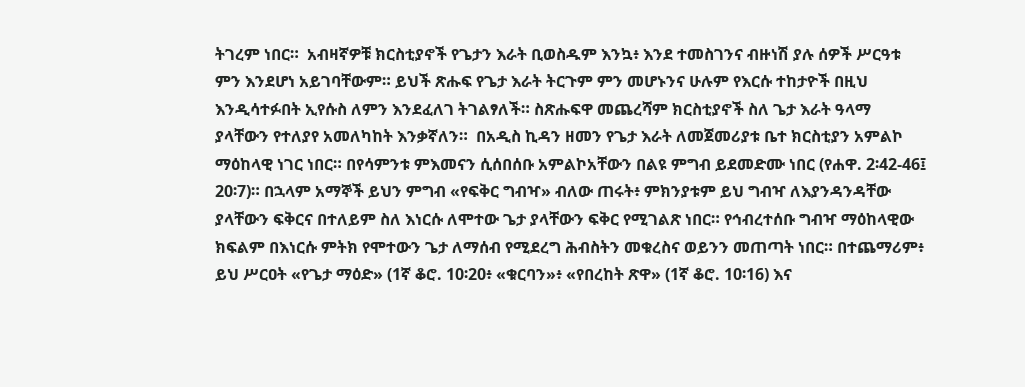ትገረም ነበር።  አብዛኛዎቹ ክርስቲያኖች የጌታን እራት ቢወስዱም እንኳ፥ እንደ ተመስገንና ብዙነሽ ያሉ ሰዎች ሥርዓቱ ምን እንደሆነ አይገባቸውም። ይህች ጽሑፍ የጌታ እራት ትርጉም ምን መሆኑንና ሁሉም የእርሱ ተከታዮች በዚህ እንዲሳተፉበት ኢየሱስ ለምን እንደፈለገ ትገልፃለች። ስጽሑፍዋ መጨረሻም ክርስቲያኖች ስለ ጌታ እራት ዓላማ ያላቸውን የተለያየ አመለካከት እንቃኛለን።  በአዲስ ኪዳን ዘመን የጌታ እራት ለመጀመሪያቱ ቤተ ክርስቲያን አምልኮ ማዕከላዊ ነገር ነበር። በየሳምንቱ ምእመናን ሲሰበሰቡ አምልኮአቸውን በልዩ ምግብ ይደመድሙ ነበር (የሐዋ. 2፡42-46፤ 20፡7)። በኋላም አማኞች ይህን ምግብ «የፍቅር ግብዣ» ብለው ጠሩት፥ ምክንያቱም ይህ ግብዣ ለእያንዳንዳቸው ያላቸውን ፍቅርና በተለይም ስለ እነርሱ ለሞተው ጌታ ያላቸውን ፍቅር የሚገልጽ ነበር። የኅብረተሰቡ ግብዣ ማዕከላዊው ክፍልም በእነርሱ ምትክ የሞተውን ጌታ ለማሰብ የሚደረግ ሕብስትን መቁረስና ወይንን መጠጣት ነበር። በተጨማሪም፥ ይህ ሥርዐት «የጌታ ማዕድ» (1ኛ ቆሮ. 10፡20፥ «ቁርባን»፥ «የበረከት ጽዋ» (1ኛ ቆሮ. 10፡16) እና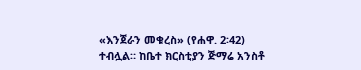«እንጀራን መቁረስ» (የሐዋ. 2፡42) ተብሏል። ከቤተ ክርስቲያን ጅማሬ አንስቶ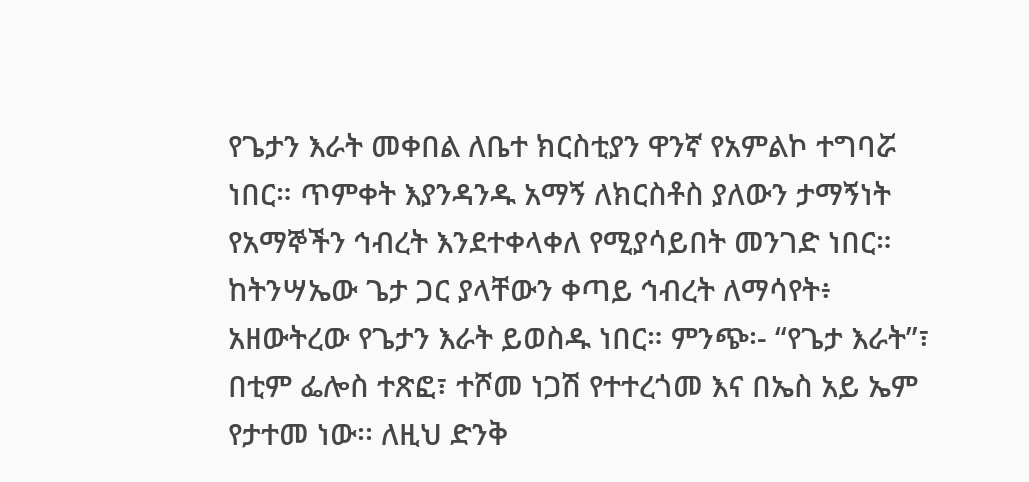የጌታን እራት መቀበል ለቤተ ክርስቲያን ዋንኛ የአምልኮ ተግባሯ ነበር። ጥምቀት እያንዳንዱ አማኝ ለክርስቶስ ያለውን ታማኝነት የአማኞችን ኅብረት እንደተቀላቀለ የሚያሳይበት መንገድ ነበር። ከትንሣኤው ጌታ ጋር ያላቸውን ቀጣይ ኅብረት ለማሳየት፥ አዘውትረው የጌታን እራት ይወስዱ ነበር። ምንጭ፡- “የጌታ እራት”፣ በቲም ፌሎስ ተጽፎ፣ ተሾመ ነጋሽ የተተረጎመ እና በኤስ አይ ኤም የታተመ ነው፡፡ ለዚህ ድንቅ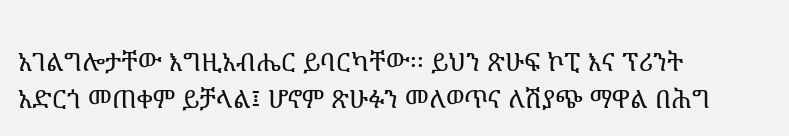አገልግሎታቸው እግዚአብሔር ይባርካቸው፡፡ ይህን ጽሁፍ ኮፒ እና ፕሪንት አድርጎ መጠቀም ይቻላል፤ ሆኖም ጽሁፉን መለወጥና ለሽያጭ ማዋል በሕግ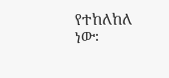የተከለከለ ነው፡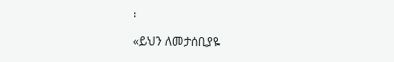፡

«ይህን ለመታሰቢያዬ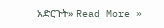አድርጉት» Read More »